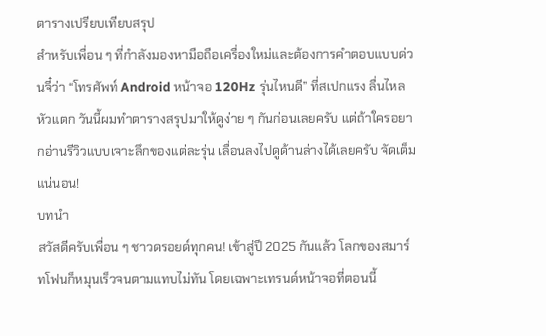ตารางเปรียบเทียบสรุป
สำหรับเพื่อน ๆ ที่กำลังมองหามือถือเครื่องใหม่และต้องการคำตอบแบบด่วนจี๋ว่า “โทรศัพท์ Android หน้าจอ 120Hz รุ่นไหนดี” ที่สเปกแรง ลื่นไหลหัวแตก วันนี้ผมทำตารางสรุปมาให้ดูง่าย ๆ กันก่อนเลยครับ แต่ถ้าใครอยากอ่านรีวิวแบบเจาะลึกของแต่ละรุ่น เลื่อนลงไปดูด้านล่างได้เลยครับ จัดเต็มแน่นอน!
บทนำ
สวัสดีครับเพื่อน ๆ ชาวดรอยด์ทุกคน! เข้าสู่ปี 2025 กันแล้ว โลกของสมาร์ทโฟนก็หมุนเร็วจนตามแทบไม่ทัน โดยเฉพาะเทรนด์หน้าจอที่ตอนนี้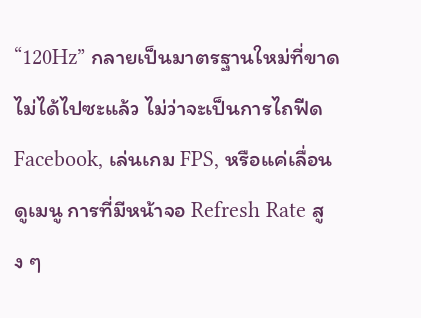“120Hz” กลายเป็นมาตรฐานใหม่ที่ขาดไม่ได้ไปซะแล้ว ไม่ว่าจะเป็นการไถฟีด Facebook, เล่นเกม FPS, หรือแค่เลื่อนดูเมนู การที่มีหน้าจอ Refresh Rate สูง ๆ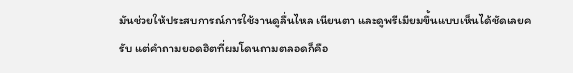มันช่วยให้ประสบการณ์การใช้งานดูลื่นไหล เนียนตา และดูพรีเมียมขึ้นแบบเห็นได้ชัดเลยครับ แต่คำถามยอดฮิตที่ผมโดนถามตลอดก็คือ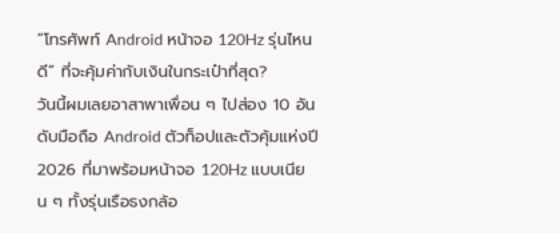“โทรศัพท์ Android หน้าจอ 120Hz รุ่นไหนดี” ที่จะคุ้มค่ากับเงินในกระเป๋าที่สุด?
วันนี้ผมเลยอาสาพาเพื่อน ๆ ไปส่อง 10 อันดับมือถือ Android ตัวท็อปและตัวคุ้มแห่งปี 2026 ที่มาพร้อมหน้าจอ 120Hz แบบเนียน ๆ ทั้งรุ่นเรือธงกล้อ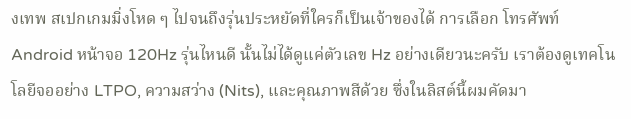งเทพ สเปกเกมมิ่งโหด ๆ ไปจนถึงรุ่นประหยัดที่ใครก็เป็นเจ้าของได้ การเลือก โทรศัพท์ Android หน้าจอ 120Hz รุ่นไหนดี นั้นไม่ได้ดูแค่ตัวเลข Hz อย่างเดียวนะครับ เราต้องดูเทคโนโลยีจออย่าง LTPO, ความสว่าง (Nits), และคุณภาพสีด้วย ซึ่งในลิสต์นี้ผมคัดมา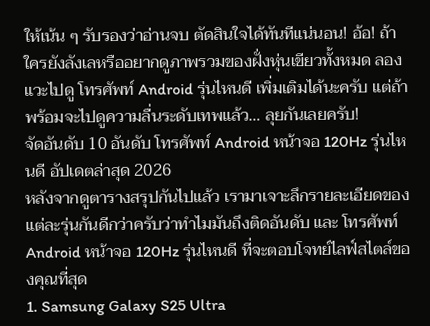ให้เน้น ๆ รับรองว่าอ่านจบ ตัดสินใจได้ทันทีแน่นอน! อ้อ! ถ้าใครยังลังเลหรืออยากดูภาพรวมของฝั่งหุ่นเขียวทั้งหมด ลองแวะไปดู โทรศัพท์ Android รุ่นไหนดี เพิ่มเติมได้นะครับ แต่ถ้าพร้อมจะไปดูความลื่นระดับเทพแล้ว… ลุยกันเลยครับ!
จัดอันดับ 10 อันดับ โทรศัพท์ Android หน้าจอ 120Hz รุ่นไหนดี อัปเดตล่าสุด 2026
หลังจากดูตารางสรุปกันไปแล้ว เรามาเจาะลึกรายละเอียดของแต่ละรุ่นกันดีกว่าครับว่าทำไมมันถึงติดอันดับ และ โทรศัพท์ Android หน้าจอ 120Hz รุ่นไหนดี ที่จะตอบโจทย์ไลฟ์สไตล์ของคุณที่สุด
1. Samsung Galaxy S25 Ultra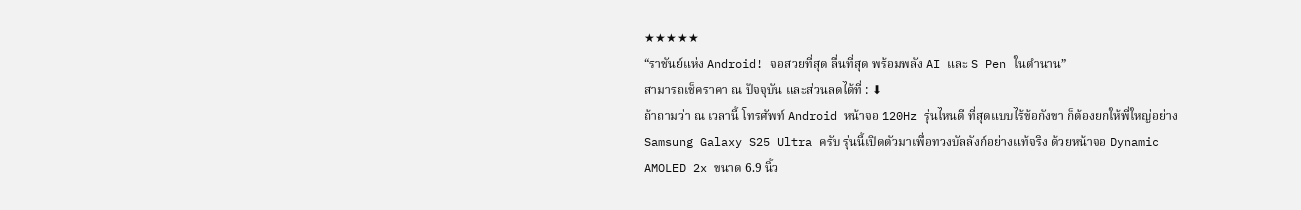★★★★★
“ราชันย์แห่ง Android! จอสวยที่สุด ลื่นที่สุด พร้อมพลัง AI และ S Pen ในตำนาน”
สามารถเช็คราคา ณ ปัจจุบัน และส่วนลดได้ที่ : ⬇
ถ้าถามว่า ณ เวลานี้ โทรศัพท์ Android หน้าจอ 120Hz รุ่นไหนดี ที่สุดแบบไร้ข้อกังขา ก็ต้องยกให้พี่ใหญ่อย่าง Samsung Galaxy S25 Ultra ครับ รุ่นนี้เปิดตัวมาเพื่อทวงบัลลังก์อย่างแท้จริง ด้วยหน้าจอ Dynamic AMOLED 2x ขนาด 6.9 นิ้ว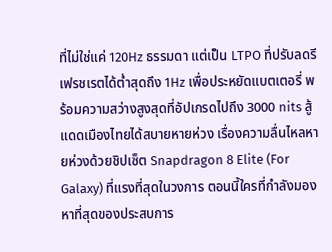ที่ไม่ใช่แค่ 120Hz ธรรมดา แต่เป็น LTPO ที่ปรับลดรีเฟรชเรตได้ต่ำสุดถึง 1Hz เพื่อประหยัดแบตเตอรี่ พร้อมความสว่างสูงสุดที่อัปเกรดไปถึง 3000 nits สู้แดดเมืองไทยได้สบายหายห่วง เรื่องความลื่นไหลหายห่วงด้วยชิปเซ็ต Snapdragon 8 Elite (For Galaxy) ที่แรงที่สุดในวงการ ตอนนี้ใครที่กำลังมองหาที่สุดของประสบการ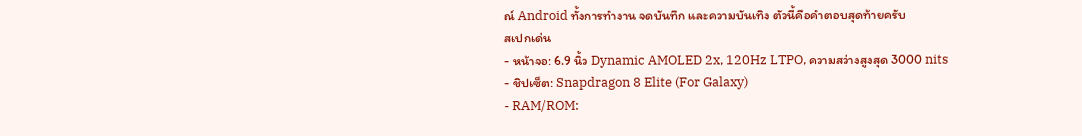ณ์ Android ทั้งการทำงาน จดบันทึก และความบันเทิง ตัวนี้คือคำตอบสุดท้ายครับ
สเปกเด่น
- หน้าจอ: 6.9 นิ้ว Dynamic AMOLED 2x, 120Hz LTPO, ความสว่างสูงสุด 3000 nits
- ชิปเซ็ต: Snapdragon 8 Elite (For Galaxy)
- RAM/ROM: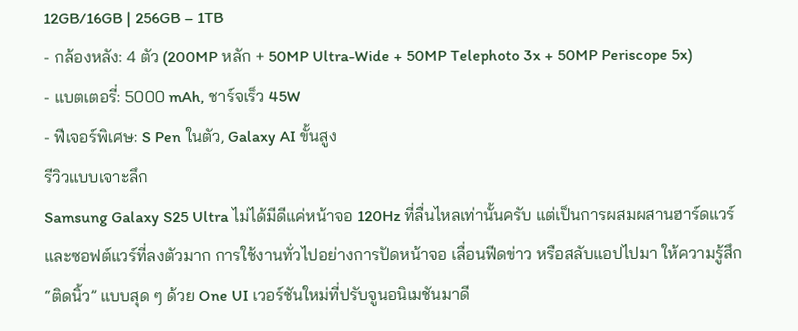12GB/16GB | 256GB – 1TB
- กล้องหลัง: 4 ตัว (200MP หลัก + 50MP Ultra-Wide + 50MP Telephoto 3x + 50MP Periscope 5x)
- แบตเตอรี่: 5000 mAh, ชาร์จเร็ว 45W
- ฟีเจอร์พิเศษ: S Pen ในตัว, Galaxy AI ขั้นสูง
รีวิวแบบเจาะลึก
Samsung Galaxy S25 Ultra ไม่ได้มีดีแค่หน้าจอ 120Hz ที่ลื่นไหลเท่านั้นครับ แต่เป็นการผสมผสานฮาร์ดแวร์และซอฟต์แวร์ที่ลงตัวมาก การใช้งานทั่วไปอย่างการปัดหน้าจอ เลื่อนฟีดข่าว หรือสลับแอปไปมา ให้ความรู้สึก “ติดนิ้ว” แบบสุด ๆ ด้วย One UI เวอร์ชันใหม่ที่ปรับจูนอนิเมชันมาดี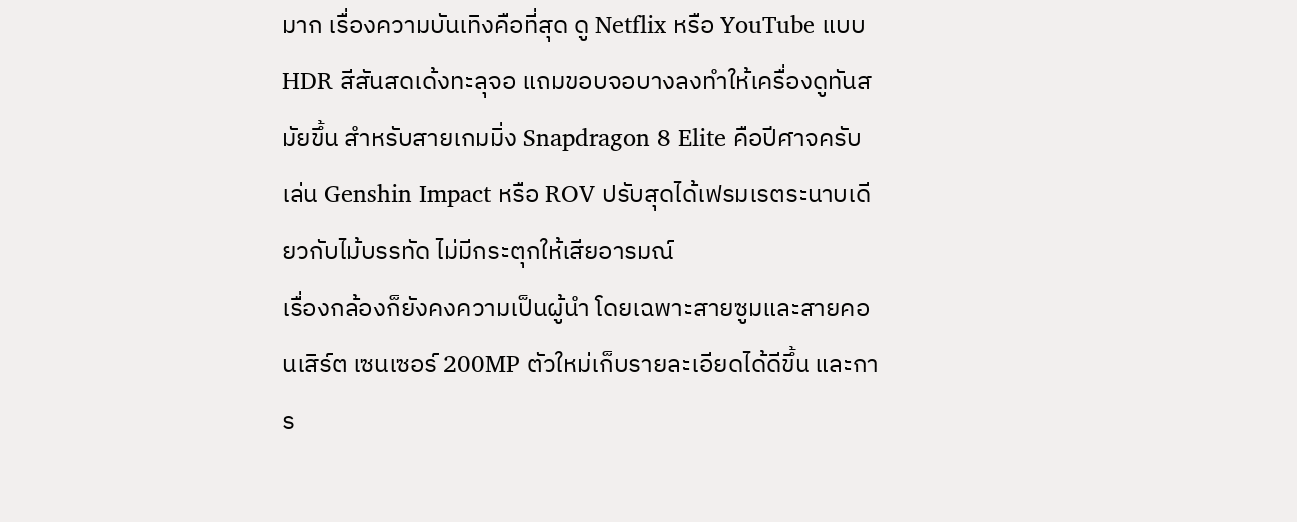มาก เรื่องความบันเทิงคือที่สุด ดู Netflix หรือ YouTube แบบ HDR สีสันสดเด้งทะลุจอ แถมขอบจอบางลงทำให้เครื่องดูทันสมัยขึ้น สำหรับสายเกมมิ่ง Snapdragon 8 Elite คือปีศาจครับ เล่น Genshin Impact หรือ ROV ปรับสุดได้เฟรมเรตระนาบเดียวกับไม้บรรทัด ไม่มีกระตุกให้เสียอารมณ์
เรื่องกล้องก็ยังคงความเป็นผู้นำ โดยเฉพาะสายซูมและสายคอนเสิร์ต เซนเซอร์ 200MP ตัวใหม่เก็บรายละเอียดได้ดีขึ้น และการ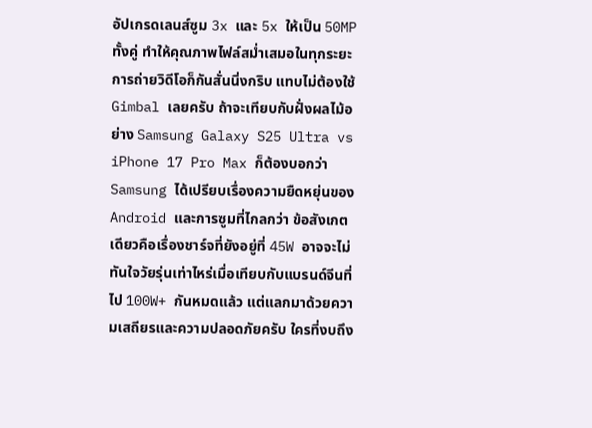อัปเกรดเลนส์ซูม 3x และ 5x ให้เป็น 50MP ทั้งคู่ ทำให้คุณภาพไฟล์สม่ำเสมอในทุกระยะ การถ่ายวิดีโอก็กันสั่นนิ่งกริบ แทบไม่ต้องใช้ Gimbal เลยครับ ถ้าจะเทียบกับฝั่งผลไม้อย่าง Samsung Galaxy S25 Ultra vs iPhone 17 Pro Max ก็ต้องบอกว่า Samsung ได้เปรียบเรื่องความยืดหยุ่นของ Android และการซูมที่ไกลกว่า ข้อสังเกตเดียวคือเรื่องชาร์จที่ยังอยู่ที่ 45W อาจจะไม่ทันใจวัยรุ่นเท่าไหร่เมื่อเทียบกับแบรนด์จีนที่ไป 100W+ กันหมดแล้ว แต่แลกมาด้วยความเสถียรและความปลอดภัยครับ ใครที่งบถึง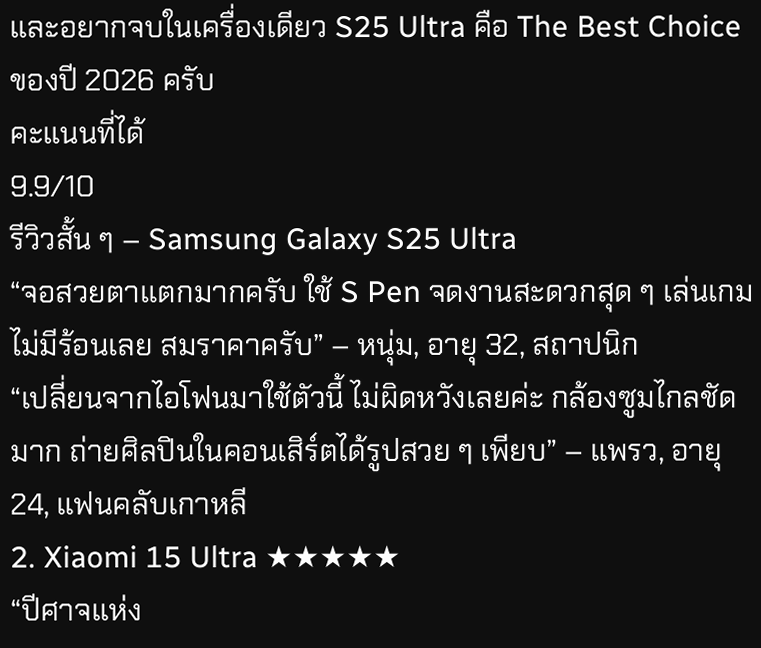และอยากจบในเครื่องเดียว S25 Ultra คือ The Best Choice ของปี 2026 ครับ
คะแนนที่ได้
9.9/10
รีวิวสั้น ๆ – Samsung Galaxy S25 Ultra
“จอสวยตาแตกมากครับ ใช้ S Pen จดงานสะดวกสุด ๆ เล่นเกมไม่มีร้อนเลย สมราคาครับ” – หนุ่ม, อายุ 32, สถาปนิก
“เปลี่ยนจากไอโฟนมาใช้ตัวนี้ ไม่ผิดหวังเลยค่ะ กล้องซูมไกลชัดมาก ถ่ายศิลปินในคอนเสิร์ตได้รูปสวย ๆ เพียบ” – แพรว, อายุ 24, แฟนคลับเกาหลี
2. Xiaomi 15 Ultra ★★★★★
“ปีศาจแห่ง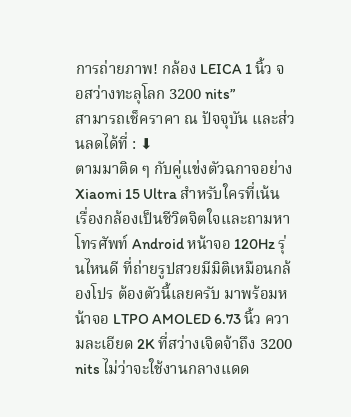การถ่ายภาพ! กล้อง LEICA 1 นิ้ว จอสว่างทะลุโลก 3200 nits”
สามารถเช็คราคา ณ ปัจจุบัน และส่วนลดได้ที่ : ⬇
ตามมาติด ๆ กับคู่แข่งตัวฉกาจอย่าง Xiaomi 15 Ultra สำหรับใครที่เน้นเรื่องกล้องเป็นชีวิตจิตใจและถามหา โทรศัพท์ Android หน้าจอ 120Hz รุ่นไหนดี ที่ถ่ายรูปสวยมีมิติเหมือนกล้องโปร ต้องตัวนี้เลยครับ มาพร้อมหน้าจอ LTPO AMOLED 6.73 นิ้ว ความละเอียด 2K ที่สว่างเจิดจ้าถึง 3200 nits ไม่ว่าจะใช้งานกลางแดด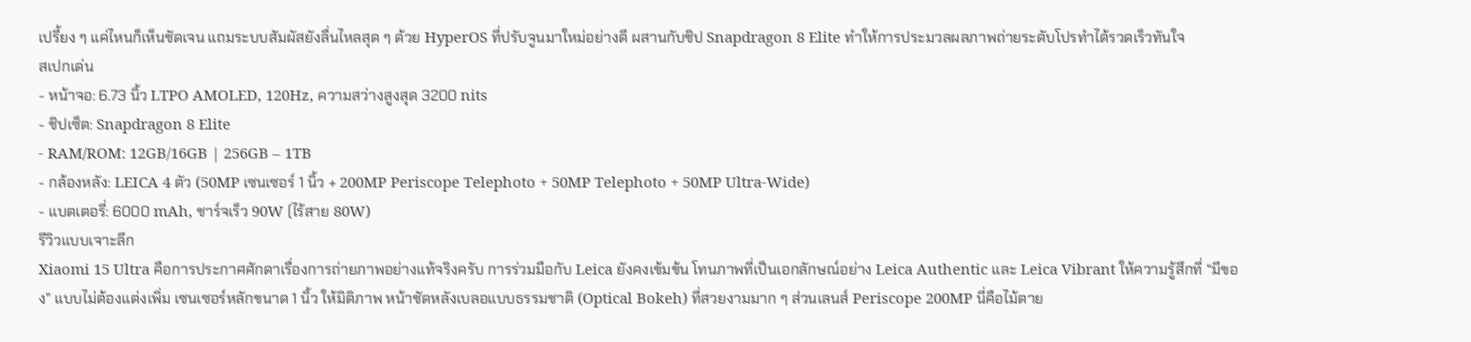เปรี้ยง ๆ แค่ไหนก็เห็นชัดเจน แถมระบบสัมผัสยังลื่นไหลสุด ๆ ด้วย HyperOS ที่ปรับจูนมาใหม่อย่างดี ผสานกับชิป Snapdragon 8 Elite ทำให้การประมวลผลภาพถ่ายระดับโปรทำได้รวดเร็วทันใจ
สเปกเด่น
- หน้าจอ: 6.73 นิ้ว LTPO AMOLED, 120Hz, ความสว่างสูงสุด 3200 nits
- ชิปเซ็ต: Snapdragon 8 Elite
- RAM/ROM: 12GB/16GB | 256GB – 1TB
- กล้องหลัง: LEICA 4 ตัว (50MP เซนเซอร์ 1 นิ้ว + 200MP Periscope Telephoto + 50MP Telephoto + 50MP Ultra-Wide)
- แบตเตอรี่: 6000 mAh, ชาร์จเร็ว 90W (ไร้สาย 80W)
รีวิวแบบเจาะลึก
Xiaomi 15 Ultra คือการประกาศศักดาเรื่องการถ่ายภาพอย่างแท้จริงครับ การร่วมมือกับ Leica ยังคงเข้มข้น โทนภาพที่เป็นเอกลักษณ์อย่าง Leica Authentic และ Leica Vibrant ให้ความรู้สึกที่ “มีของ” แบบไม่ต้องแต่งเพิ่ม เซนเซอร์หลักขนาด 1 นิ้ว ให้มิติภาพ หน้าชัดหลังเบลอแบบธรรมชาติ (Optical Bokeh) ที่สวยงามมาก ๆ ส่วนเลนส์ Periscope 200MP นี่คือไม้ตาย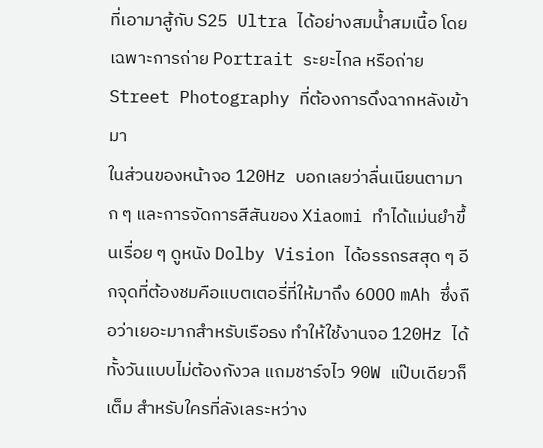ที่เอามาสู้กับ S25 Ultra ได้อย่างสมน้ำสมเนื้อ โดยเฉพาะการถ่าย Portrait ระยะไกล หรือถ่าย Street Photography ที่ต้องการดึงฉากหลังเข้ามา
ในส่วนของหน้าจอ 120Hz บอกเลยว่าลื่นเนียนตามาก ๆ และการจัดการสีสันของ Xiaomi ทำได้แม่นยำขึ้นเรื่อย ๆ ดูหนัง Dolby Vision ได้อรรถรสสุด ๆ อีกจุดที่ต้องชมคือแบตเตอรี่ที่ให้มาถึง 6000 mAh ซึ่งถือว่าเยอะมากสำหรับเรือธง ทำให้ใช้งานจอ 120Hz ได้ทั้งวันแบบไม่ต้องกังวล แถมชาร์จไว 90W แป๊บเดียวก็เต็ม สำหรับใครที่ลังเลระหว่าง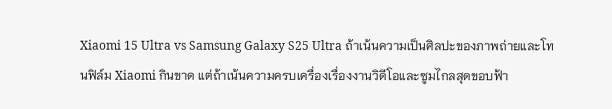Xiaomi 15 Ultra vs Samsung Galaxy S25 Ultra ถ้าเน้นความเป็นศิลปะของภาพถ่ายและโทนฟิล์ม Xiaomi กินขาด แต่ถ้าเน้นความครบเครื่องเรื่องงานวิดีโอและซูมไกลสุดขอบฟ้า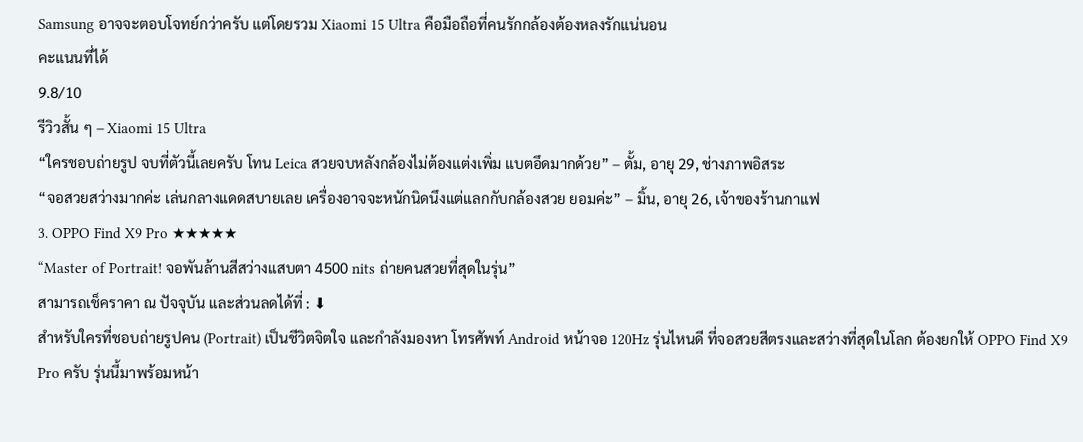Samsung อาจจะตอบโจทย์กว่าครับ แต่โดยรวม Xiaomi 15 Ultra คือมือถือที่คนรักกล้องต้องหลงรักแน่นอน
คะแนนที่ได้
9.8/10
รีวิวสั้น ๆ – Xiaomi 15 Ultra
“ใครชอบถ่ายรูป จบที่ตัวนี้เลยครับ โทน Leica สวยจบหลังกล้องไม่ต้องแต่งเพิ่ม แบตอึดมากด้วย” – ตั้ม, อายุ 29, ช่างภาพอิสระ
“จอสวยสว่างมากค่ะ เล่นกลางแดดสบายเลย เครื่องอาจจะหนักนิดนึงแต่แลกกับกล้องสวย ยอมค่ะ” – มิ้น, อายุ 26, เจ้าของร้านกาแฟ
3. OPPO Find X9 Pro ★★★★★
“Master of Portrait! จอพันล้านสีสว่างแสบตา 4500 nits ถ่ายคนสวยที่สุดในรุ่น”
สามารถเช็คราคา ณ ปัจจุบัน และส่วนลดได้ที่ : ⬇
สำหรับใครที่ชอบถ่ายรูปคน (Portrait) เป็นชีวิตจิตใจ และกำลังมองหา โทรศัพท์ Android หน้าจอ 120Hz รุ่นไหนดี ที่จอสวยสีตรงและสว่างที่สุดในโลก ต้องยกให้ OPPO Find X9 Pro ครับ รุ่นนี้มาพร้อมหน้า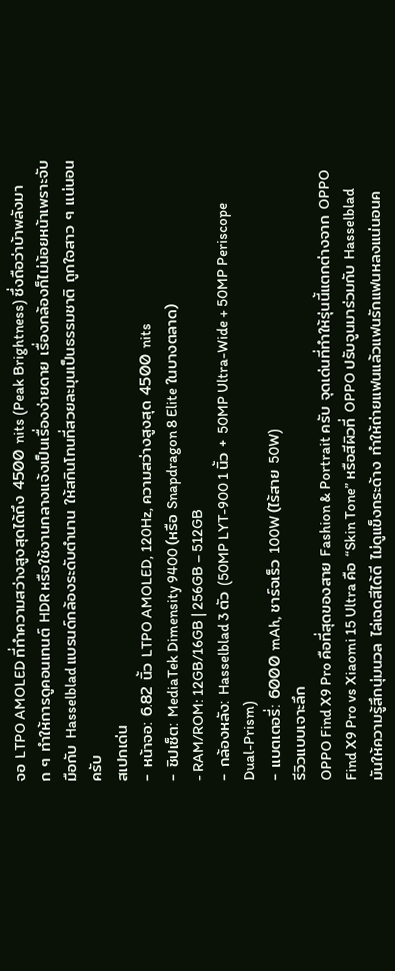จอ LTPO AMOLED ที่ทำความสว่างสูงสุดได้ถึง 4500 nits (Peak Brightness) ซึ่งถือว่าบ้าพลังมาก ๆ ทำให้การดูคอนเทนต์ HDR หรือใช้งานกลางแจ้งเป็นเรื่องง่ายดาย เรื่องกล้องก็ไม่น้อยหน้าเพราะจับมือกับ Hasselblad แบรนด์กล้องระดับตำนาน ให้สกินโทนที่สวยละมุนเป็นธรรมชาติ ถูกใจสาว ๆ แน่นอนครับ
สเปกเด่น
- หน้าจอ: 6.82 นิ้ว LTPO AMOLED, 120Hz, ความสว่างสูงสุด 4500 nits
- ชิปเซ็ต: MediaTek Dimensity 9400 (หรือ Snapdragon 8 Elite ในบางตลาด)
- RAM/ROM: 12GB/16GB | 256GB – 512GB
- กล้องหลัง: Hasselblad 3 ตัว (50MP LYT-900 1 นิ้ว + 50MP Ultra-Wide + 50MP Periscope Dual-Prism)
- แบตเตอรี่: 6000 mAh, ชาร์จเร็ว 100W (ไร้สาย 50W)
รีวิวแบบเจาะลึก
OPPO Find X9 Pro คือที่สุดของสาย Fashion & Portrait ครับ จุดเด่นที่ทำให้รุ่นนี้แตกต่างจาก OPPO Find X9 Pro vs Xiaomi 15 Ultra คือ “Skin Tone” หรือสีผิวที่ OPPO ปรับจูนมาร่วมกับ Hasselblad มันให้ความรู้สึกนุ่มนวล ไล่เฉดสีได้ดี ไม่ดูแข็งกระด้าง ทำให้ถ่ายแฟนแล้วแฟนรักแฟนหลงแน่นอนค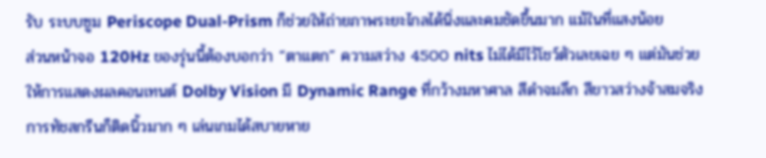รับ ระบบซูม Periscope Dual-Prism ก็ช่วยให้ถ่ายภาพระยะไกลได้นิ่งและคมชัดขึ้นมาก แม้ในที่แสงน้อย
ส่วนหน้าจอ 120Hz ของรุ่นนี้ต้องบอกว่า “ตาแตก” ความสว่าง 4500 nits ไม่ได้มีไว้โชว์ตัวเลขเฉย ๆ แต่มันช่วยให้การแสดงผลคอนเทนต์ Dolby Vision มี Dynamic Range ที่กว้างมหาศาล สีดำจมลึก สีขาวสว่างจ้าสมจริง การทัชสกรีนก็ติดนิ้วมาก ๆ เล่นเกมได้สบายหาย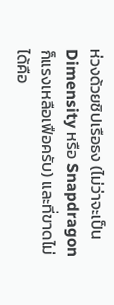ห่วงด้วยชิปเรือธง (ไม่ว่าจะเป็น Dimensity หรือ Snapdragon ก็แรงเหลือเฟือครับ) และที่ขาดไม่ได้คือ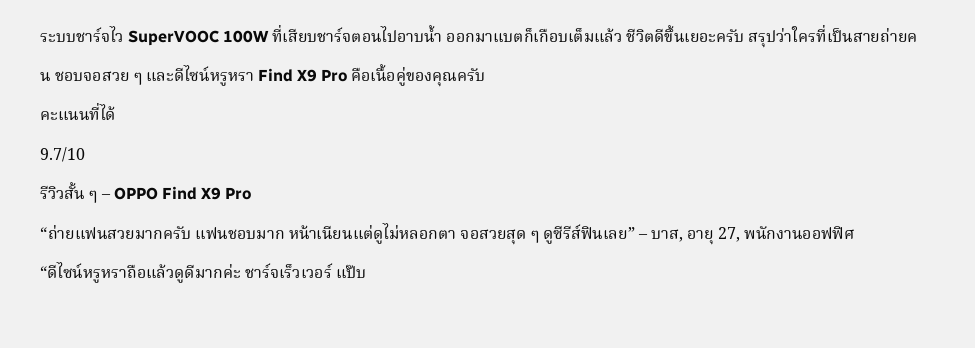ระบบชาร์จไว SuperVOOC 100W ที่เสียบชาร์จตอนไปอาบน้ำ ออกมาแบตก็เกือบเต็มแล้ว ชีวิตดีขึ้นเยอะครับ สรุปว่าใครที่เป็นสายถ่ายคน ชอบจอสวย ๆ และดีไซน์หรูหรา Find X9 Pro คือเนื้อคู่ของคุณครับ
คะแนนที่ได้
9.7/10
รีวิวสั้น ๆ – OPPO Find X9 Pro
“ถ่ายแฟนสวยมากครับ แฟนชอบมาก หน้าเนียนแต่ดูไม่หลอกตา จอสวยสุด ๆ ดูซีรีส์ฟินเลย” – บาส, อายุ 27, พนักงานออฟฟิศ
“ดีไซน์หรูหราถือแล้วดูดีมากค่ะ ชาร์จเร็วเวอร์ แป๊บ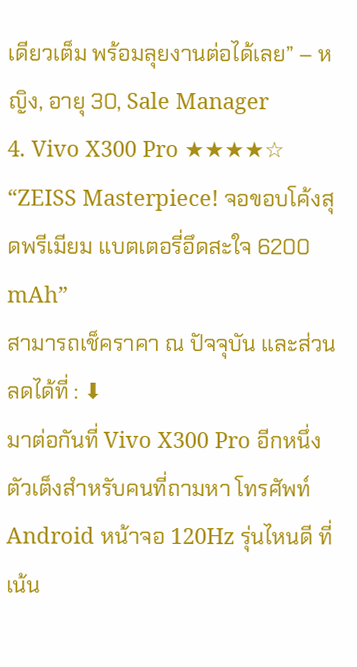เดียวเต็ม พร้อมลุยงานต่อได้เลย” – หญิง, อายุ 30, Sale Manager
4. Vivo X300 Pro ★★★★☆
“ZEISS Masterpiece! จอขอบโค้งสุดพรีเมียม แบตเตอรี่อึดสะใจ 6200 mAh”
สามารถเช็คราคา ณ ปัจจุบัน และส่วนลดได้ที่ : ⬇
มาต่อกันที่ Vivo X300 Pro อีกหนึ่งตัวเต็งสำหรับคนที่ถามหา โทรศัพท์ Android หน้าจอ 120Hz รุ่นไหนดี ที่เน้น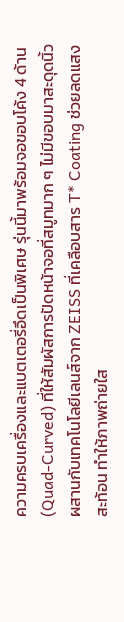ความครบเครื่องและแบตเตอรี่อึดเป็นพิเศษ รุ่นนี้มาพร้อมจอขอบโค้ง 4 ด้าน (Quad-Curved) ที่ให้สัมผัสการปัดหน้าจอที่สมูทมาก ๆ ไม่มีขอบมาสะดุดนิ้ว ผสานกับเทคโนโลยีเลนส์จาก ZEISS ที่เคลือบสาร T* Coating ช่วยลดแสงสะท้อน ทำให้ภาพถ่ายใส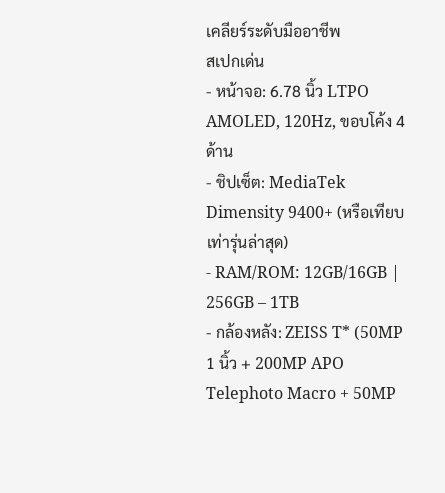เคลียร์ระดับมืออาชีพ
สเปกเด่น
- หน้าจอ: 6.78 นิ้ว LTPO AMOLED, 120Hz, ขอบโค้ง 4 ด้าน
- ชิปเซ็ต: MediaTek Dimensity 9400+ (หรือเทียบเท่ารุ่นล่าสุด)
- RAM/ROM: 12GB/16GB | 256GB – 1TB
- กล้องหลัง: ZEISS T* (50MP 1 นิ้ว + 200MP APO Telephoto Macro + 50MP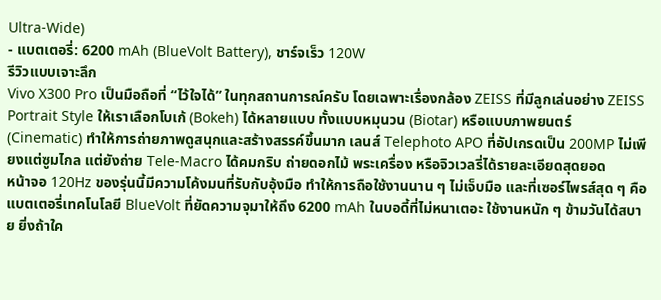Ultra-Wide)
- แบตเตอรี่: 6200 mAh (BlueVolt Battery), ชาร์จเร็ว 120W
รีวิวแบบเจาะลึก
Vivo X300 Pro เป็นมือถือที่ “ไว้ใจได้” ในทุกสถานการณ์ครับ โดยเฉพาะเรื่องกล้อง ZEISS ที่มีลูกเล่นอย่าง ZEISS Portrait Style ให้เราเลือกโบเก้ (Bokeh) ได้หลายแบบ ทั้งแบบหมุนวน (Biotar) หรือแบบภาพยนตร์ (Cinematic) ทำให้การถ่ายภาพดูสนุกและสร้างสรรค์ขึ้นมาก เลนส์ Telephoto APO ที่อัปเกรดเป็น 200MP ไม่เพียงแต่ซูมไกล แต่ยังถ่าย Tele-Macro ได้คมกริบ ถ่ายดอกไม้ พระเครื่อง หรือจิวเวลรี่ได้รายละเอียดสุดยอด
หน้าจอ 120Hz ของรุ่นนี้มีความโค้งมนที่รับกับอุ้งมือ ทำให้การถือใช้งานนาน ๆ ไม่เจ็บมือ และที่เซอร์ไพรส์สุด ๆ คือแบตเตอรี่เทคโนโลยี BlueVolt ที่ยัดความจุมาให้ถึง 6200 mAh ในบอดี้ที่ไม่หนาเตอะ ใช้งานหนัก ๆ ข้ามวันได้สบาย ยิ่งถ้าใค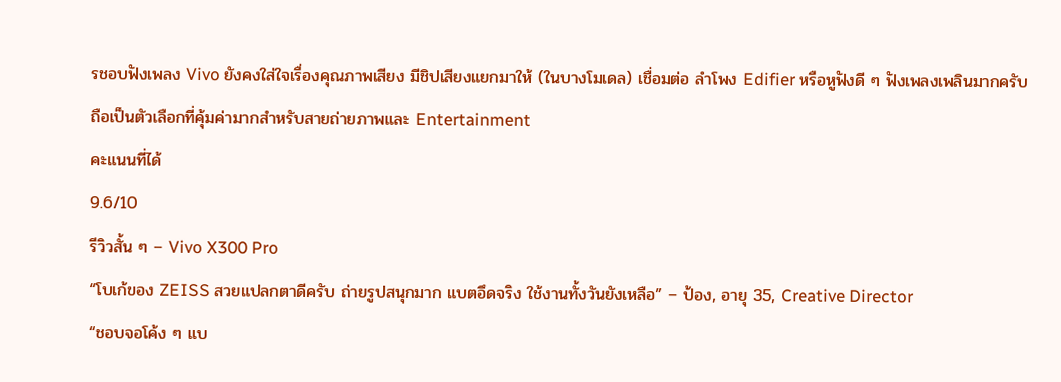รชอบฟังเพลง Vivo ยังคงใส่ใจเรื่องคุณภาพเสียง มีชิปเสียงแยกมาให้ (ในบางโมเดล) เชื่อมต่อ ลำโพง Edifier หรือหูฟังดี ๆ ฟังเพลงเพลินมากครับ ถือเป็นตัวเลือกที่คุ้มค่ามากสำหรับสายถ่ายภาพและ Entertainment
คะแนนที่ได้
9.6/10
รีวิวสั้น ๆ – Vivo X300 Pro
“โบเก้ของ ZEISS สวยแปลกตาดีครับ ถ่ายรูปสนุกมาก แบตอึดจริง ใช้งานทั้งวันยังเหลือ” – ป้อง, อายุ 35, Creative Director
“ชอบจอโค้ง ๆ แบ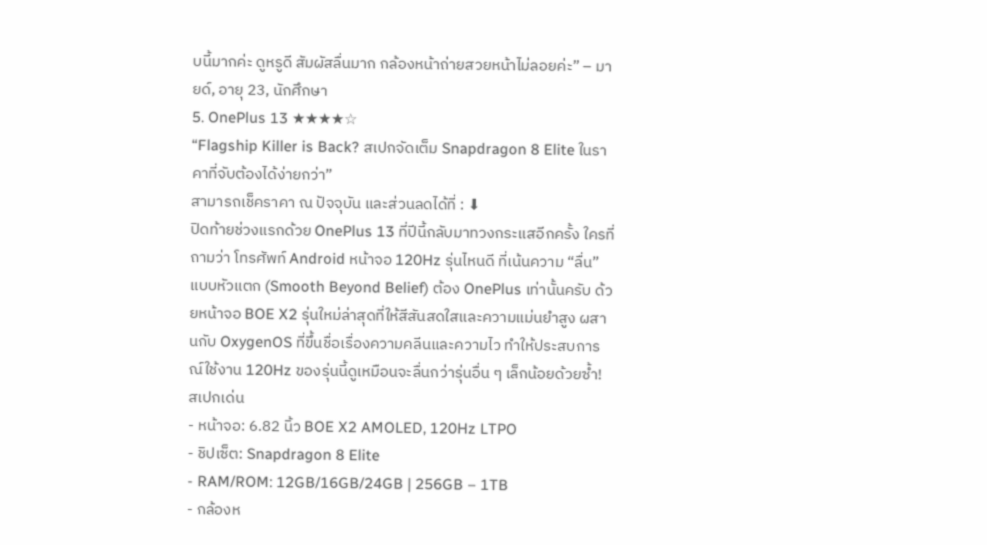บนี้มากค่ะ ดูหรูดี สัมผัสลื่นมาก กล้องหน้าถ่ายสวยหน้าไม่ลอยค่ะ” – มายด์, อายุ 23, นักศึกษา
5. OnePlus 13 ★★★★☆
“Flagship Killer is Back? สเปกจัดเต็ม Snapdragon 8 Elite ในราคาที่จับต้องได้ง่ายกว่า”
สามารถเช็คราคา ณ ปัจจุบัน และส่วนลดได้ที่ : ⬇
ปิดท้ายช่วงแรกด้วย OnePlus 13 ที่ปีนี้กลับมาทวงกระแสอีกครั้ง ใครที่ถามว่า โทรศัพท์ Android หน้าจอ 120Hz รุ่นไหนดี ที่เน้นความ “ลื่น” แบบหัวแตก (Smooth Beyond Belief) ต้อง OnePlus เท่านั้นครับ ด้วยหน้าจอ BOE X2 รุ่นใหม่ล่าสุดที่ให้สีสันสดใสและความแม่นยำสูง ผสานกับ OxygenOS ที่ขึ้นชื่อเรื่องความคลีนและความไว ทำให้ประสบการณ์ใช้งาน 120Hz ของรุ่นนี้ดูเหมือนจะลื่นกว่ารุ่นอื่น ๆ เล็กน้อยด้วยซ้ำ!
สเปกเด่น
- หน้าจอ: 6.82 นิ้ว BOE X2 AMOLED, 120Hz LTPO
- ชิปเซ็ต: Snapdragon 8 Elite
- RAM/ROM: 12GB/16GB/24GB | 256GB – 1TB
- กล้องห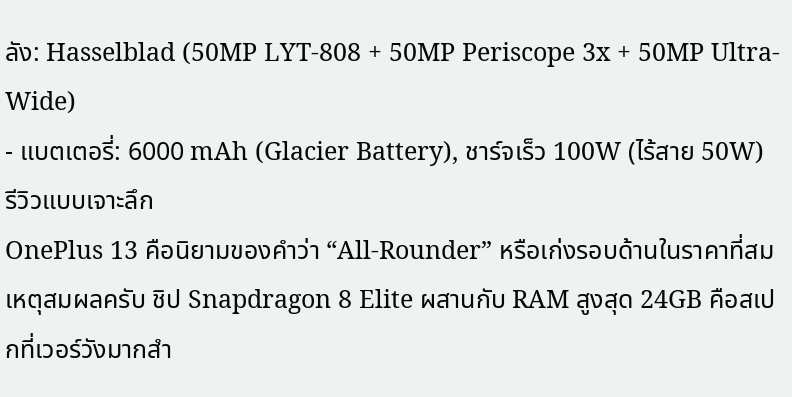ลัง: Hasselblad (50MP LYT-808 + 50MP Periscope 3x + 50MP Ultra-Wide)
- แบตเตอรี่: 6000 mAh (Glacier Battery), ชาร์จเร็ว 100W (ไร้สาย 50W)
รีวิวแบบเจาะลึก
OnePlus 13 คือนิยามของคำว่า “All-Rounder” หรือเก่งรอบด้านในราคาที่สมเหตุสมผลครับ ชิป Snapdragon 8 Elite ผสานกับ RAM สูงสุด 24GB คือสเปกที่เวอร์วังมากสำ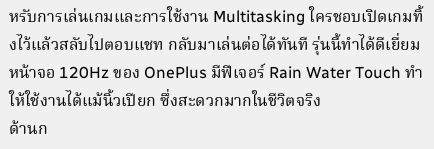หรับการเล่นเกมและการใช้งาน Multitasking ใครชอบเปิดเกมทิ้งไว้แล้วสลับไปตอบแชท กลับมาเล่นต่อได้ทันที รุ่นนี้ทำได้ดีเยี่ยม หน้าจอ 120Hz ของ OnePlus มีฟีเจอร์ Rain Water Touch ทำให้ใช้งานได้แม้นิ้วเปียก ซึ่งสะดวกมากในชีวิตจริง
ด้านก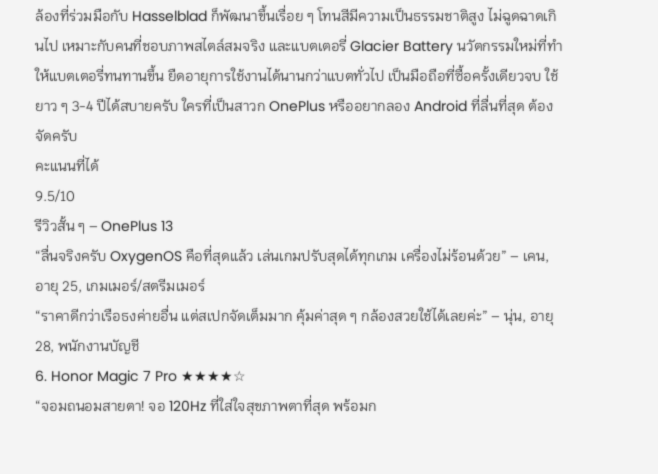ล้องที่ร่วมมือกับ Hasselblad ก็พัฒนาขึ้นเรื่อย ๆ โทนสีมีความเป็นธรรมชาติสูง ไม่ฉูดฉาดเกินไป เหมาะกับคนที่ชอบภาพสไตล์สมจริง และแบตเตอรี่ Glacier Battery นวัตกรรมใหม่ที่ทำให้แบตเตอรี่ทนทานขึ้น ยืดอายุการใช้งานได้นานกว่าแบตทั่วไป เป็นมือถือที่ซื้อครั้งเดียวจบ ใช้ยาว ๆ 3-4 ปีได้สบายครับ ใครที่เป็นสาวก OnePlus หรืออยากลอง Android ที่ลื่นที่สุด ต้องจัดครับ
คะแนนที่ได้
9.5/10
รีวิวสั้น ๆ – OnePlus 13
“ลื่นจริงครับ OxygenOS คือที่สุดแล้ว เล่นเกมปรับสุดได้ทุกเกม เครื่องไม่ร้อนด้วย” – เคน, อายุ 25, เกมเมอร์/สตรีมเมอร์
“ราคาดีกว่าเรือธงค่ายอื่น แต่สเปกจัดเต็มมาก คุ้มค่าสุด ๆ กล้องสวยใช้ได้เลยค่ะ” – นุ่น, อายุ 28, พนักงานบัญชี
6. Honor Magic 7 Pro ★★★★☆
“จอมถนอมสายตา! จอ 120Hz ที่ใส่ใจสุขภาพตาที่สุด พร้อมก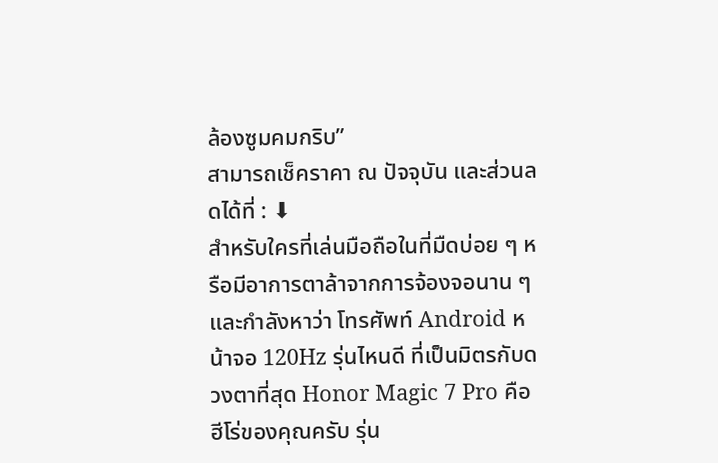ล้องซูมคมกริบ”
สามารถเช็คราคา ณ ปัจจุบัน และส่วนลดได้ที่ : ⬇
สำหรับใครที่เล่นมือถือในที่มืดบ่อย ๆ หรือมีอาการตาล้าจากการจ้องจอนาน ๆ และกำลังหาว่า โทรศัพท์ Android หน้าจอ 120Hz รุ่นไหนดี ที่เป็นมิตรกับดวงตาที่สุด Honor Magic 7 Pro คือฮีโร่ของคุณครับ รุ่น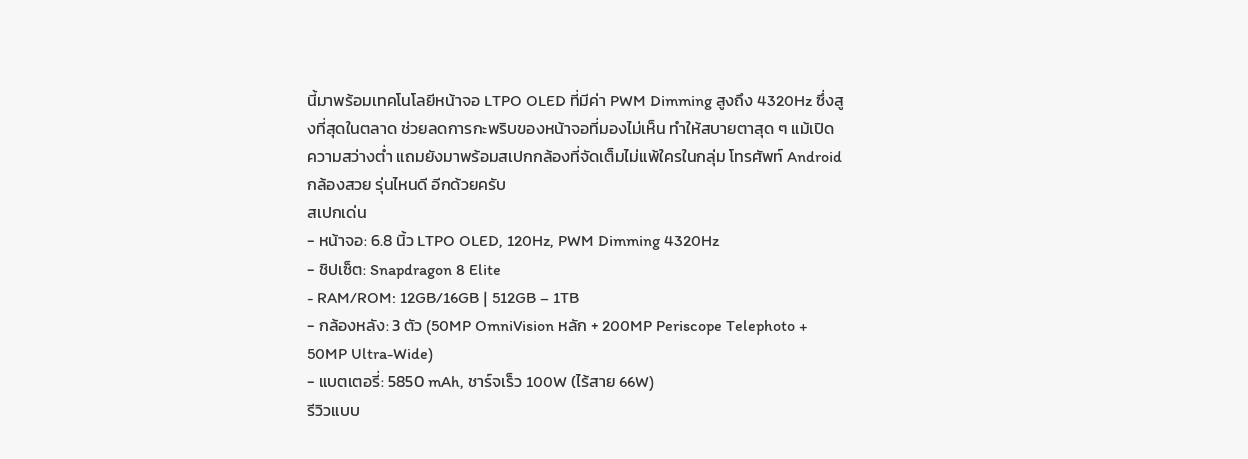นี้มาพร้อมเทคโนโลยีหน้าจอ LTPO OLED ที่มีค่า PWM Dimming สูงถึง 4320Hz ซึ่งสูงที่สุดในตลาด ช่วยลดการกะพริบของหน้าจอที่มองไม่เห็น ทำให้สบายตาสุด ๆ แม้เปิดความสว่างต่ำ แถมยังมาพร้อมสเปกกล้องที่จัดเต็มไม่แพ้ใครในกลุ่ม โทรศัพท์ Android กล้องสวย รุ่นไหนดี อีกด้วยครับ
สเปกเด่น
- หน้าจอ: 6.8 นิ้ว LTPO OLED, 120Hz, PWM Dimming 4320Hz
- ชิปเซ็ต: Snapdragon 8 Elite
- RAM/ROM: 12GB/16GB | 512GB – 1TB
- กล้องหลัง: 3 ตัว (50MP OmniVision หลัก + 200MP Periscope Telephoto + 50MP Ultra-Wide)
- แบตเตอรี่: 5850 mAh, ชาร์จเร็ว 100W (ไร้สาย 66W)
รีวิวแบบ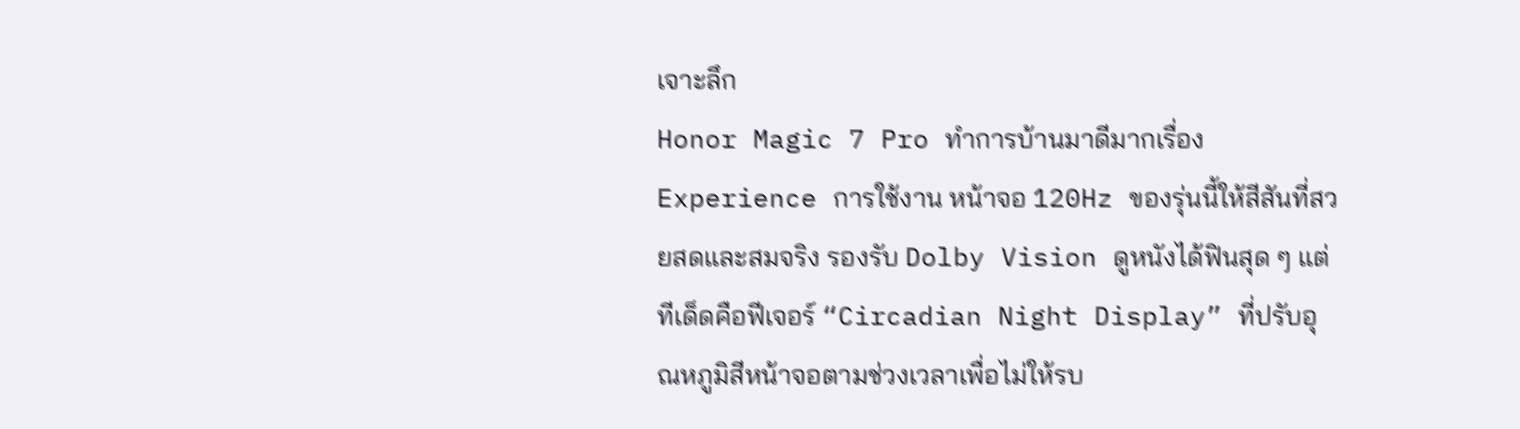เจาะลึก
Honor Magic 7 Pro ทำการบ้านมาดีมากเรื่อง Experience การใช้งาน หน้าจอ 120Hz ของรุ่นนี้ให้สีสันที่สวยสดและสมจริง รองรับ Dolby Vision ดูหนังได้ฟินสุด ๆ แต่ทีเด็ดคือฟีเจอร์ “Circadian Night Display” ที่ปรับอุณหภูมิสีหน้าจอตามช่วงเวลาเพื่อไม่ให้รบ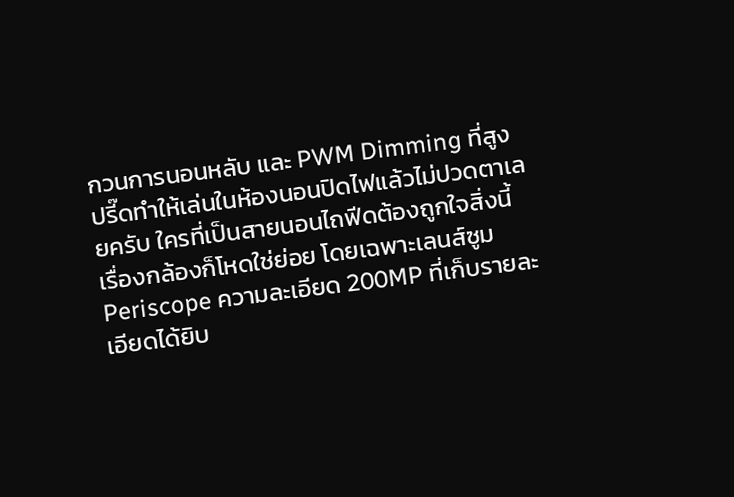กวนการนอนหลับ และ PWM Dimming ที่สูงปรี๊ดทำให้เล่นในห้องนอนปิดไฟแล้วไม่ปวดตาเลยครับ ใครที่เป็นสายนอนไถฟีดต้องถูกใจสิ่งนี้
เรื่องกล้องก็โหดใช่ย่อย โดยเฉพาะเลนส์ซูม Periscope ความละเอียด 200MP ที่เก็บรายละเอียดได้ยิบ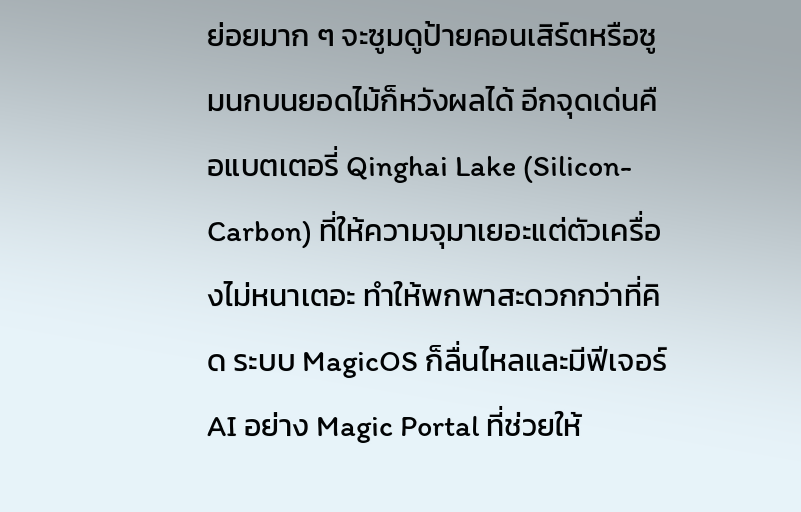ย่อยมาก ๆ จะซูมดูป้ายคอนเสิร์ตหรือซูมนกบนยอดไม้ก็หวังผลได้ อีกจุดเด่นคือแบตเตอรี่ Qinghai Lake (Silicon-Carbon) ที่ให้ความจุมาเยอะแต่ตัวเครื่องไม่หนาเตอะ ทำให้พกพาสะดวกกว่าที่คิด ระบบ MagicOS ก็ลื่นไหลและมีฟีเจอร์ AI อย่าง Magic Portal ที่ช่วยให้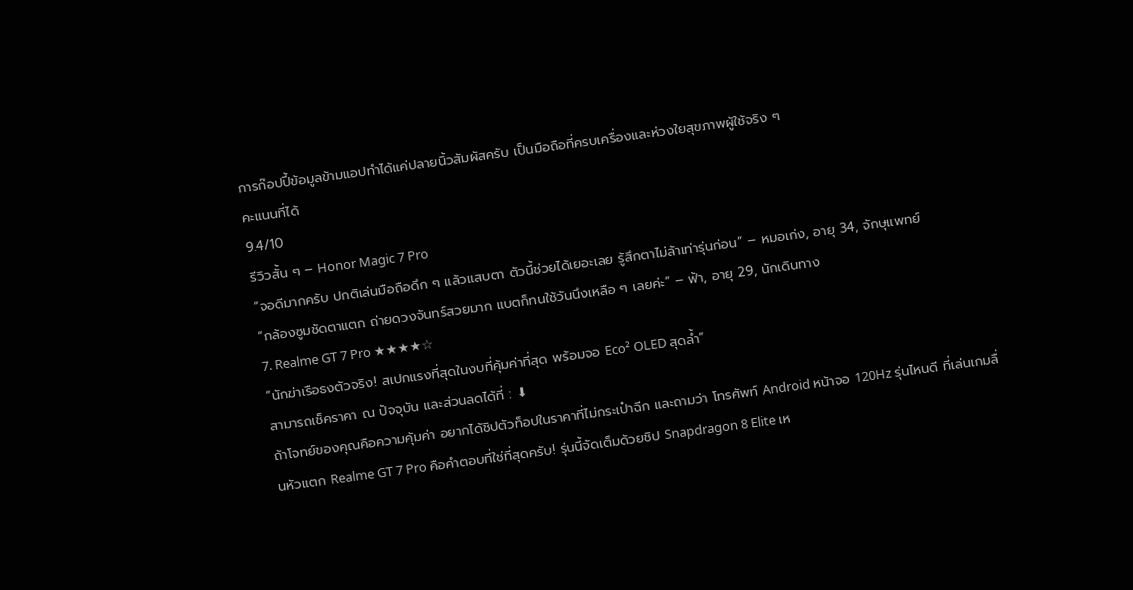การก๊อปปี้ข้อมูลข้ามแอปทำได้แค่ปลายนิ้วสัมผัสครับ เป็นมือถือที่ครบเครื่องและห่วงใยสุขภาพผู้ใช้จริง ๆ
คะแนนที่ได้
9.4/10
รีวิวสั้น ๆ – Honor Magic 7 Pro
“จอดีมากครับ ปกติเล่นมือถือดึก ๆ แล้วแสบตา ตัวนี้ช่วยได้เยอะเลย รู้สึกตาไม่ล้าเท่ารุ่นก่อน” – หมอเก่ง, อายุ 34, จักษุแพทย์
“กล้องซูมชัดตาแตก ถ่ายดวงจันทร์สวยมาก แบตก็ทนใช้วันนึงเหลือ ๆ เลยค่ะ” – ฟ้า, อายุ 29, นักเดินทาง
7. Realme GT 7 Pro ★★★★☆
“นักฆ่าเรือธงตัวจริง! สเปกแรงที่สุดในงบที่คุ้มค่าที่สุด พร้อมจอ Eco² OLED สุดล้ำ”
สามารถเช็คราคา ณ ปัจจุบัน และส่วนลดได้ที่ : ⬇
ถ้าโจทย์ของคุณคือความคุ้มค่า อยากได้ชิปตัวท็อปในราคาที่ไม่กระเป๋าฉีก และถามว่า โทรศัพท์ Android หน้าจอ 120Hz รุ่นไหนดี ที่เล่นเกมลื่นหัวแตก Realme GT 7 Pro คือคำตอบที่ใช่ที่สุดครับ! รุ่นนี้จัดเต็มด้วยชิป Snapdragon 8 Elite เห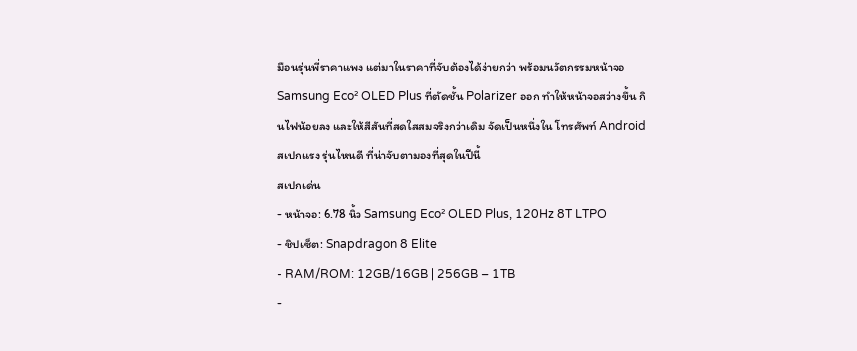มือนรุ่นพี่ราคาแพง แต่มาในราคาที่จับต้องได้ง่ายกว่า พร้อมนวัตกรรมหน้าจอ Samsung Eco² OLED Plus ที่ตัดชั้น Polarizer ออก ทำให้หน้าจอสว่างขึ้น กินไฟน้อยลง และให้สีสันที่สดใสสมจริงกว่าเดิม จัดเป็นหนึ่งใน โทรศัพท์ Android สเปกแรง รุ่นไหนดี ที่น่าจับตามองที่สุดในปีนี้
สเปกเด่น
- หน้าจอ: 6.78 นิ้ว Samsung Eco² OLED Plus, 120Hz 8T LTPO
- ชิปเซ็ต: Snapdragon 8 Elite
- RAM/ROM: 12GB/16GB | 256GB – 1TB
-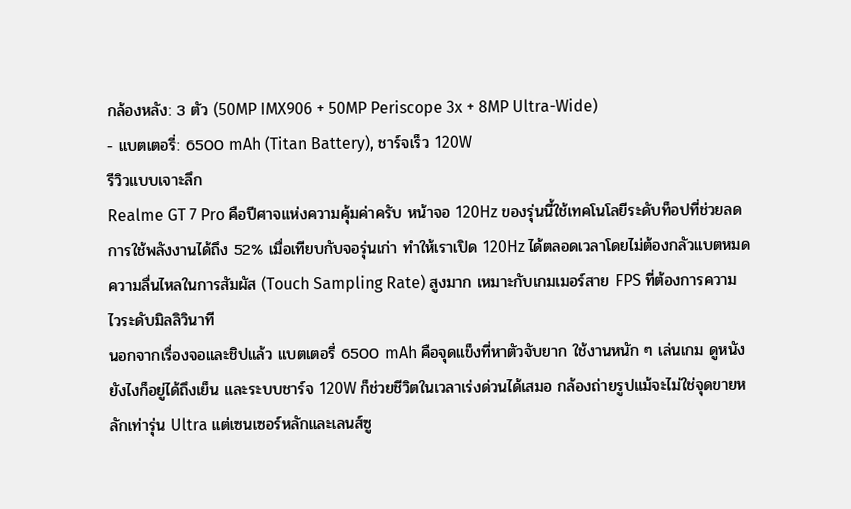กล้องหลัง: 3 ตัว (50MP IMX906 + 50MP Periscope 3x + 8MP Ultra-Wide)
- แบตเตอรี่: 6500 mAh (Titan Battery), ชาร์จเร็ว 120W
รีวิวแบบเจาะลึก
Realme GT 7 Pro คือปีศาจแห่งความคุ้มค่าครับ หน้าจอ 120Hz ของรุ่นนี้ใช้เทคโนโลยีระดับท็อปที่ช่วยลดการใช้พลังงานได้ถึง 52% เมื่อเทียบกับจอรุ่นเก่า ทำให้เราเปิด 120Hz ได้ตลอดเวลาโดยไม่ต้องกลัวแบตหมด ความลื่นไหลในการสัมผัส (Touch Sampling Rate) สูงมาก เหมาะกับเกมเมอร์สาย FPS ที่ต้องการความไวระดับมิลลิวินาที
นอกจากเรื่องจอและชิปแล้ว แบตเตอรี่ 6500 mAh คือจุดแข็งที่หาตัวจับยาก ใช้งานหนัก ๆ เล่นเกม ดูหนัง ยังไงก็อยู่ได้ถึงเย็น และระบบชาร์จ 120W ก็ช่วยชีวิตในเวลาเร่งด่วนได้เสมอ กล้องถ่ายรูปแม้จะไม่ใช่จุดขายหลักเท่ารุ่น Ultra แต่เซนเซอร์หลักและเลนส์ซู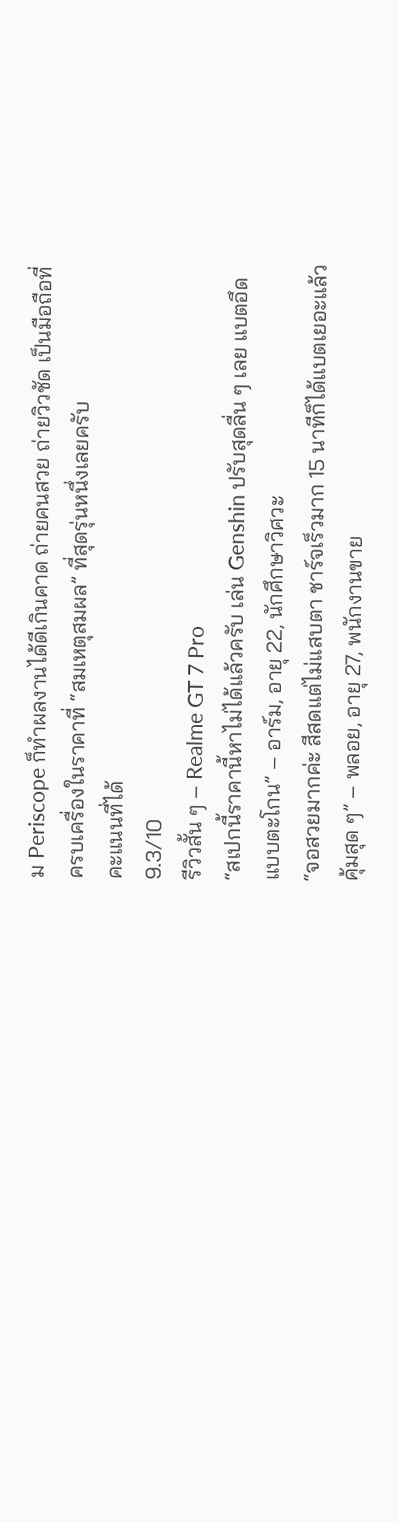ม Periscope ก็ทำผลงานได้ดีเกินคาด ถ่ายคนสวย ถ่ายวิวชัด เป็นมือถือที่ครบเครื่องในราคาที่ “สมเหตุสมผล” ที่สุดรุ่นหนึ่งเลยครับ
คะแนนที่ได้
9.3/10
รีวิวสั้น ๆ – Realme GT 7 Pro
“สเปกนี้ราคานี้หาไม่ได้แล้วครับ เล่น Genshin ปรับสุดลื่น ๆ เลย แบตอึดแบบตะโกน” – อาร์ม, อายุ 22, นักศึกษาวิศวะ
“จอสวยมากค่ะ สีสดแต่ไม่แสบตา ชาร์จเร็วมาก 15 นาทีก็ได้แบตเยอะแล้ว คุ้มสุด ๆ” – พลอย, อายุ 27, พนักงานขาย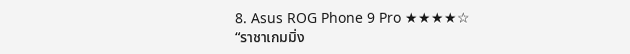8. Asus ROG Phone 9 Pro ★★★★☆
“ราชาเกมมิ่ง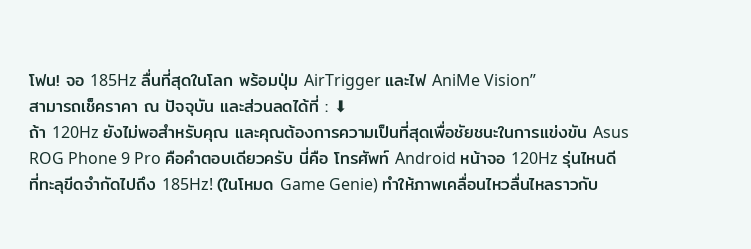โฟน! จอ 185Hz ลื่นที่สุดในโลก พร้อมปุ่ม AirTrigger และไฟ AniMe Vision”
สามารถเช็คราคา ณ ปัจจุบัน และส่วนลดได้ที่ : ⬇
ถ้า 120Hz ยังไม่พอสำหรับคุณ และคุณต้องการความเป็นที่สุดเพื่อชัยชนะในการแข่งขัน Asus ROG Phone 9 Pro คือคำตอบเดียวครับ นี่คือ โทรศัพท์ Android หน้าจอ 120Hz รุ่นไหนดี ที่ทะลุขีดจำกัดไปถึง 185Hz! (ในโหมด Game Genie) ทำให้ภาพเคลื่อนไหวลื่นไหลราวกับ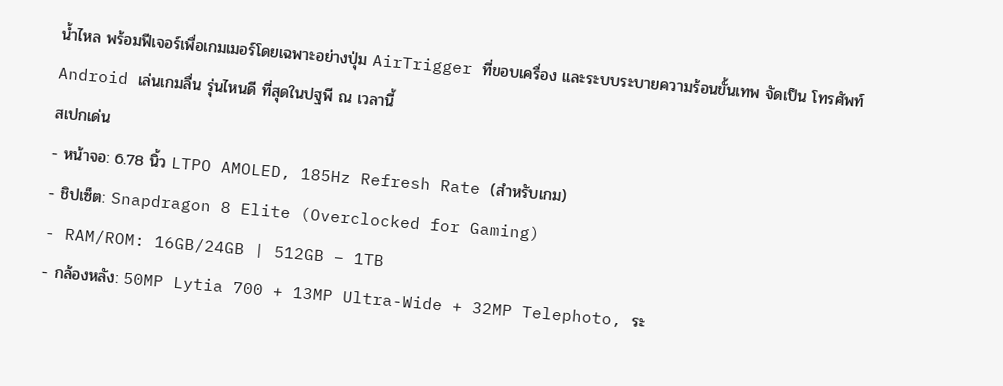น้ำไหล พร้อมฟีเจอร์เพื่อเกมเมอร์โดยเฉพาะอย่างปุ่ม AirTrigger ที่ขอบเครื่อง และระบบระบายความร้อนขั้นเทพ จัดเป็น โทรศัพท์ Android เล่นเกมลื่น รุ่นไหนดี ที่สุดในปฐพี ณ เวลานี้
สเปกเด่น
- หน้าจอ: 6.78 นิ้ว LTPO AMOLED, 185Hz Refresh Rate (สำหรับเกม)
- ชิปเซ็ต: Snapdragon 8 Elite (Overclocked for Gaming)
- RAM/ROM: 16GB/24GB | 512GB – 1TB
- กล้องหลัง: 50MP Lytia 700 + 13MP Ultra-Wide + 32MP Telephoto, ระ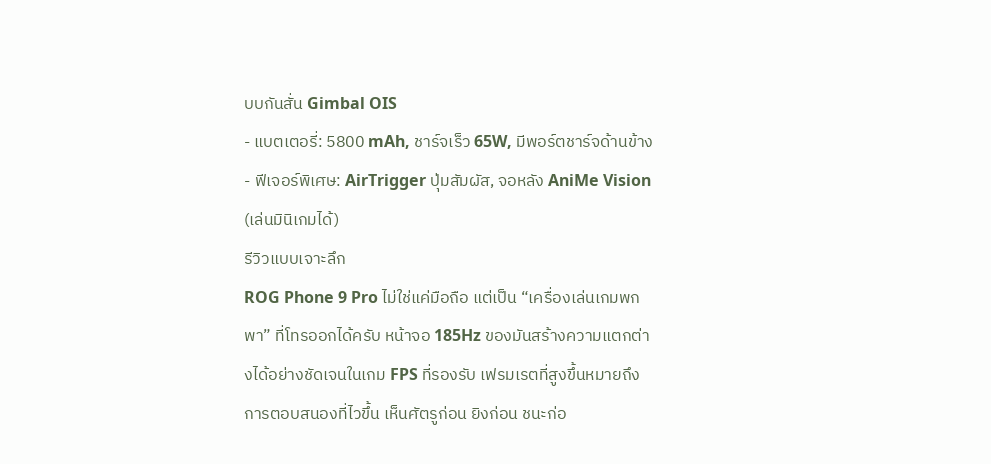บบกันสั่น Gimbal OIS
- แบตเตอรี่: 5800 mAh, ชาร์จเร็ว 65W, มีพอร์ตชาร์จด้านข้าง
- ฟีเจอร์พิเศษ: AirTrigger ปุ่มสัมผัส, จอหลัง AniMe Vision (เล่นมินิเกมได้)
รีวิวแบบเจาะลึก
ROG Phone 9 Pro ไม่ใช่แค่มือถือ แต่เป็น “เครื่องเล่นเกมพกพา” ที่โทรออกได้ครับ หน้าจอ 185Hz ของมันสร้างความแตกต่างได้อย่างชัดเจนในเกม FPS ที่รองรับ เฟรมเรตที่สูงขึ้นหมายถึงการตอบสนองที่ไวขึ้น เห็นศัตรูก่อน ยิงก่อน ชนะก่อ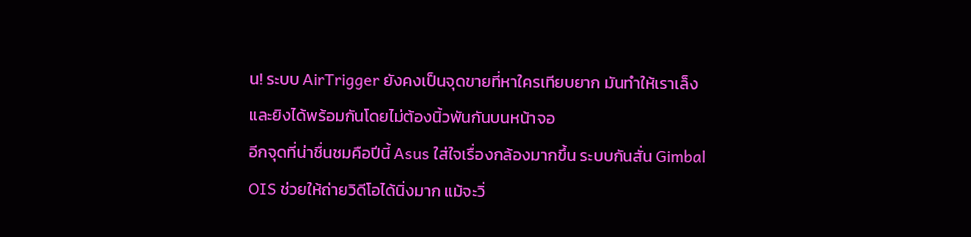น! ระบบ AirTrigger ยังคงเป็นจุดขายที่หาใครเทียบยาก มันทำให้เราเล็งและยิงได้พร้อมกันโดยไม่ต้องนิ้วพันกันบนหน้าจอ
อีกจุดที่น่าชื่นชมคือปีนี้ Asus ใส่ใจเรื่องกล้องมากขึ้น ระบบกันสั่น Gimbal OIS ช่วยให้ถ่ายวิดีโอได้นิ่งมาก แม้จะวิ่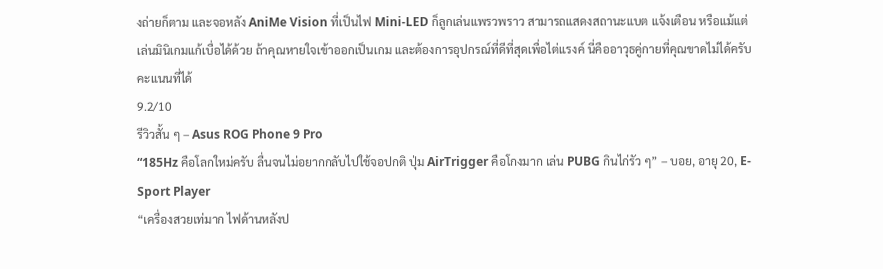งถ่ายก็ตาม และจอหลัง AniMe Vision ที่เป็นไฟ Mini-LED ก็ลูกเล่นแพรวพราว สามารถแสดงสถานะแบต แจ้งเตือน หรือแม้แต่เล่นมินิเกมแก้เบื่อได้ด้วย ถ้าคุณหายใจเข้าออกเป็นเกม และต้องการอุปกรณ์ที่ดีที่สุดเพื่อไต่แรงค์ นี่คืออาวุธคู่กายที่คุณขาดไม่ได้ครับ
คะแนนที่ได้
9.2/10
รีวิวสั้น ๆ – Asus ROG Phone 9 Pro
“185Hz คือโลกใหม่ครับ ลื่นจนไม่อยากกลับไปใช้จอปกติ ปุ่ม AirTrigger คือโกงมาก เล่น PUBG กินไก่รัว ๆ” – บอย, อายุ 20, E-Sport Player
“เครื่องสวยเท่มาก ไฟด้านหลังป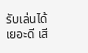รับเล่นได้เยอะดี เสี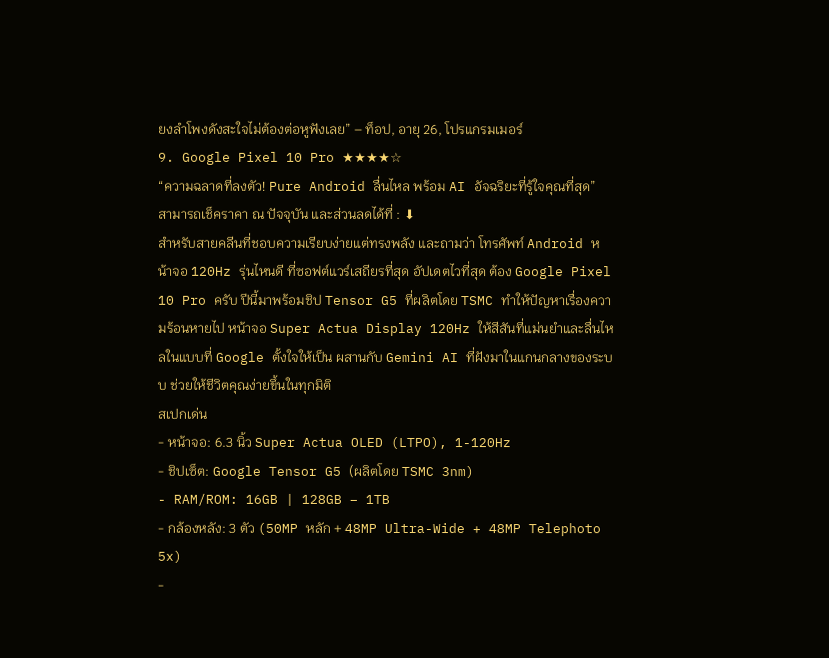ยงลำโพงดังสะใจไม่ต้องต่อหูฟังเลย” – ท็อป, อายุ 26, โปรแกรมเมอร์
9. Google Pixel 10 Pro ★★★★☆
“ความฉลาดที่ลงตัว! Pure Android ลื่นไหล พร้อม AI อัจฉริยะที่รู้ใจคุณที่สุด”
สามารถเช็คราคา ณ ปัจจุบัน และส่วนลดได้ที่ : ⬇
สำหรับสายคลีนที่ชอบความเรียบง่ายแต่ทรงพลัง และถามว่า โทรศัพท์ Android หน้าจอ 120Hz รุ่นไหนดี ที่ซอฟต์แวร์เสถียรที่สุด อัปเดตไวที่สุด ต้อง Google Pixel 10 Pro ครับ ปีนี้มาพร้อมชิป Tensor G5 ที่ผลิตโดย TSMC ทำให้ปัญหาเรื่องความร้อนหายไป หน้าจอ Super Actua Display 120Hz ให้สีสันที่แม่นยำและลื่นไหลในแบบที่ Google ตั้งใจให้เป็น ผสานกับ Gemini AI ที่ฝังมาในแกนกลางของระบบ ช่วยให้ชีวิตคุณง่ายขึ้นในทุกมิติ
สเปกเด่น
- หน้าจอ: 6.3 นิ้ว Super Actua OLED (LTPO), 1-120Hz
- ชิปเซ็ต: Google Tensor G5 (ผลิตโดย TSMC 3nm)
- RAM/ROM: 16GB | 128GB – 1TB
- กล้องหลัง: 3 ตัว (50MP หลัก + 48MP Ultra-Wide + 48MP Telephoto 5x)
-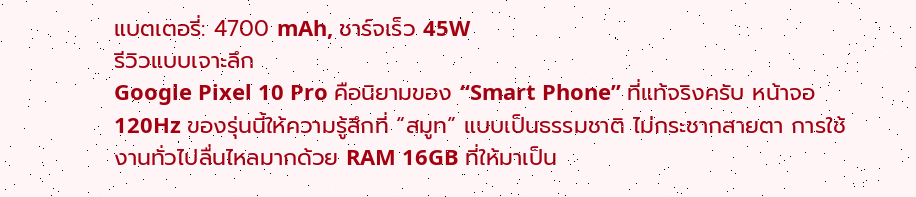แบตเตอรี่: 4700 mAh, ชาร์จเร็ว 45W
รีวิวแบบเจาะลึก
Google Pixel 10 Pro คือนิยามของ “Smart Phone” ที่แท้จริงครับ หน้าจอ 120Hz ของรุ่นนี้ให้ความรู้สึกที่ “สมูท” แบบเป็นธรรมชาติ ไม่กระชากสายตา การใช้งานทั่วไปลื่นไหลมากด้วย RAM 16GB ที่ให้มาเป็น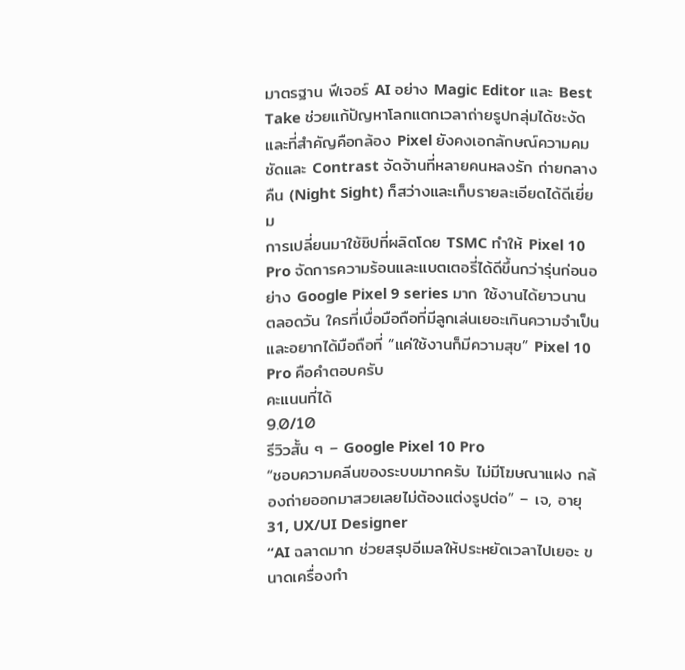มาตรฐาน ฟีเจอร์ AI อย่าง Magic Editor และ Best Take ช่วยแก้ปัญหาโลกแตกเวลาถ่ายรูปกลุ่มได้ชะงัด และที่สำคัญคือกล้อง Pixel ยังคงเอกลักษณ์ความคมชัดและ Contrast จัดจ้านที่หลายคนหลงรัก ถ่ายกลางคืน (Night Sight) ก็สว่างและเก็บรายละเอียดได้ดีเยี่ยม
การเปลี่ยนมาใช้ชิปที่ผลิตโดย TSMC ทำให้ Pixel 10 Pro จัดการความร้อนและแบตเตอรี่ได้ดีขึ้นกว่ารุ่นก่อนอย่าง Google Pixel 9 series มาก ใช้งานได้ยาวนานตลอดวัน ใครที่เบื่อมือถือที่มีลูกเล่นเยอะเกินความจำเป็น และอยากได้มือถือที่ “แค่ใช้งานก็มีความสุข” Pixel 10 Pro คือคำตอบครับ
คะแนนที่ได้
9.0/10
รีวิวสั้น ๆ – Google Pixel 10 Pro
“ชอบความคลีนของระบบมากครับ ไม่มีโฆษณาแฝง กล้องถ่ายออกมาสวยเลยไม่ต้องแต่งรูปต่อ” – เจ, อายุ 31, UX/UI Designer
“AI ฉลาดมาก ช่วยสรุปอีเมลให้ประหยัดเวลาไปเยอะ ขนาดเครื่องกำ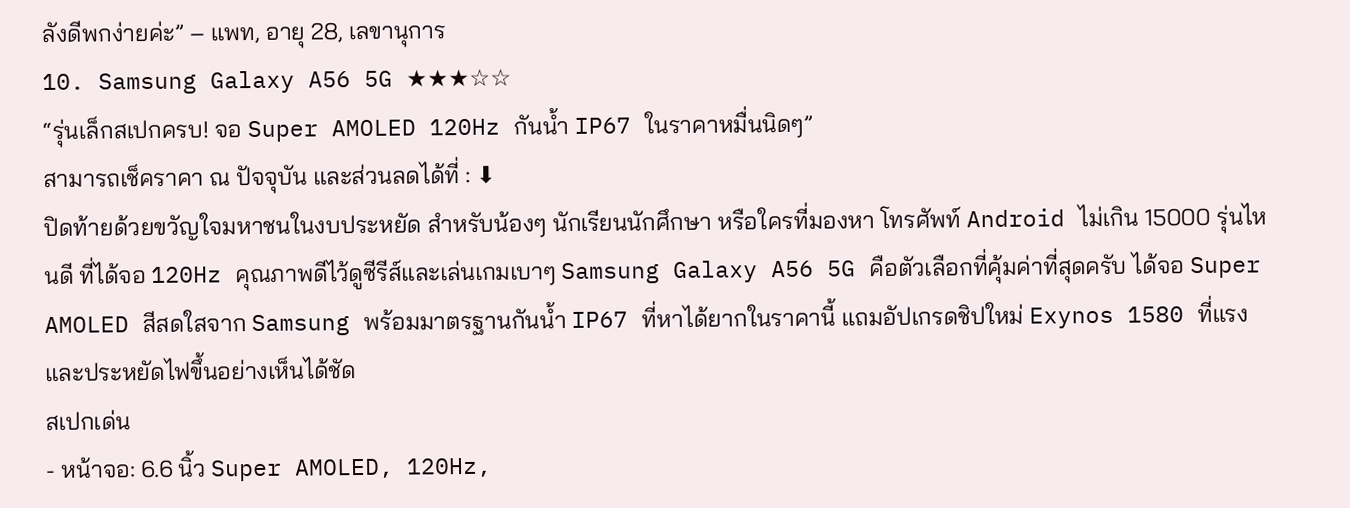ลังดีพกง่ายค่ะ” – แพท, อายุ 28, เลขานุการ
10. Samsung Galaxy A56 5G ★★★☆☆
“รุ่นเล็กสเปกครบ! จอ Super AMOLED 120Hz กันน้ำ IP67 ในราคาหมื่นนิดๆ”
สามารถเช็คราคา ณ ปัจจุบัน และส่วนลดได้ที่ : ⬇
ปิดท้ายด้วยขวัญใจมหาชนในงบประหยัด สำหรับน้องๆ นักเรียนนักศึกษา หรือใครที่มองหา โทรศัพท์ Android ไม่เกิน 15000 รุ่นไหนดี ที่ได้จอ 120Hz คุณภาพดีไว้ดูซีรีส์และเล่นเกมเบาๆ Samsung Galaxy A56 5G คือตัวเลือกที่คุ้มค่าที่สุดครับ ได้จอ Super AMOLED สีสดใสจาก Samsung พร้อมมาตรฐานกันน้ำ IP67 ที่หาได้ยากในราคานี้ แถมอัปเกรดชิปใหม่ Exynos 1580 ที่แรงและประหยัดไฟขึ้นอย่างเห็นได้ชัด
สเปกเด่น
- หน้าจอ: 6.6 นิ้ว Super AMOLED, 120Hz,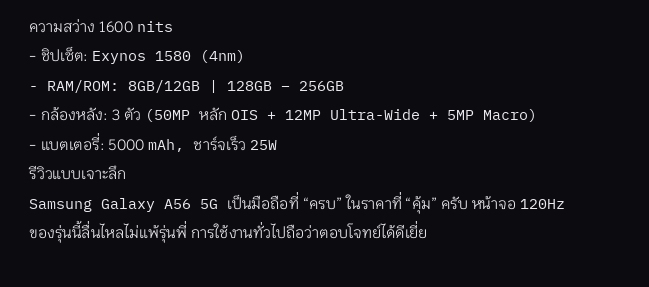ความสว่าง 1600 nits
- ชิปเซ็ต: Exynos 1580 (4nm)
- RAM/ROM: 8GB/12GB | 128GB – 256GB
- กล้องหลัง: 3 ตัว (50MP หลัก OIS + 12MP Ultra-Wide + 5MP Macro)
- แบตเตอรี่: 5000 mAh, ชาร์จเร็ว 25W
รีวิวแบบเจาะลึก
Samsung Galaxy A56 5G เป็นมือถือที่ “ครบ” ในราคาที่ “คุ้ม” ครับ หน้าจอ 120Hz ของรุ่นนี้ลื่นไหลไม่แพ้รุ่นพี่ การใช้งานทั่วไปถือว่าตอบโจทย์ได้ดีเยี่ย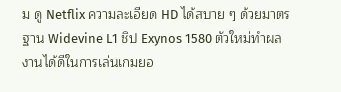ม ดู Netflix ความละเอียด HD ได้สบาย ๆ ด้วยมาตรฐาน Widevine L1 ชิป Exynos 1580 ตัวใหม่ทำผลงานได้ดีในการเล่นเกมยอ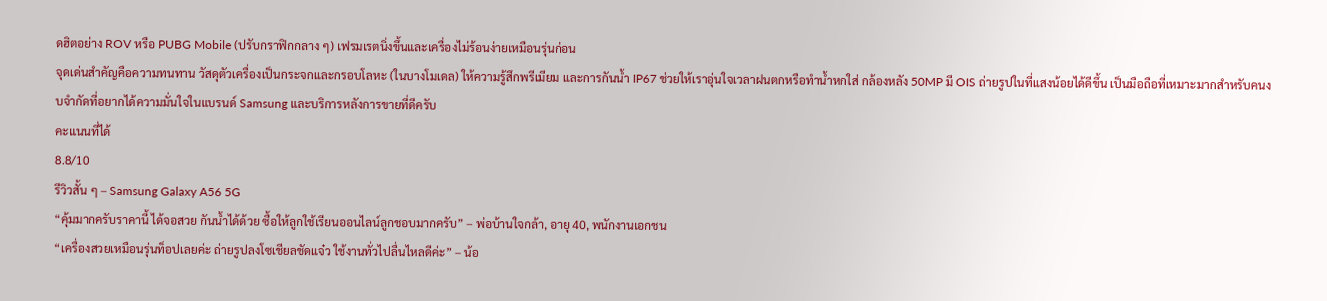ดฮิตอย่าง ROV หรือ PUBG Mobile (ปรับกราฟิกกลาง ๆ) เฟรมเรตนิ่งขึ้นและเครื่องไม่ร้อนง่ายเหมือนรุ่นก่อน
จุดเด่นสำคัญคือความทนทาน วัสดุตัวเครื่องเป็นกระจกและกรอบโลหะ (ในบางโมเดล) ให้ความรู้สึกพรีเมียม และการกันน้ำ IP67 ช่วยให้เราอุ่นใจเวลาฝนตกหรือทำน้ำหกใส่ กล้องหลัง 50MP มี OIS ถ่ายรูปในที่แสงน้อยได้ดีขึ้น เป็นมือถือที่เหมาะมากสำหรับคนงบจำกัดที่อยากได้ความมั่นใจในแบรนด์ Samsung และบริการหลังการขายที่ดีครับ
คะแนนที่ได้
8.8/10
รีวิวสั้น ๆ – Samsung Galaxy A56 5G
“คุ้มมากครับราคานี้ ได้จอสวย กันน้ำได้ด้วย ซื้อให้ลูกใช้เรียนออนไลน์ลูกชอบมากครับ” – พ่อบ้านใจกล้า, อายุ 40, พนักงานเอกชน
“เครื่องสวยเหมือนรุ่นท็อปเลยค่ะ ถ่ายรูปลงโซเชียลชัดแจ๋ว ใช้งานทั่วไปลื่นไหลดีค่ะ” – น้อ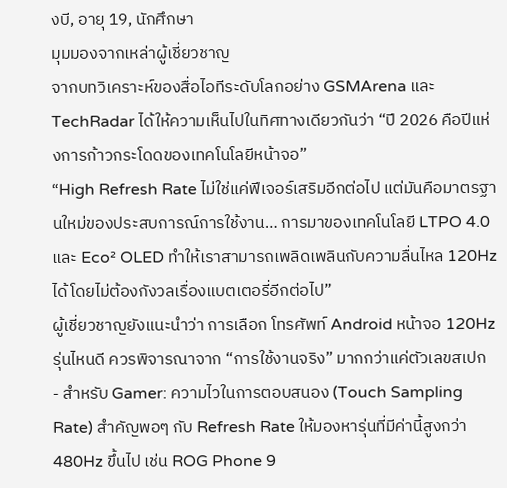งบี, อายุ 19, นักศึกษา
มุมมองจากเหล่าผู้เชี่ยวชาญ
จากบทวิเคราะห์ของสื่อไอทีระดับโลกอย่าง GSMArena และ TechRadar ได้ให้ความเห็นไปในทิศทางเดียวกันว่า “ปี 2026 คือปีแห่งการก้าวกระโดดของเทคโนโลยีหน้าจอ”
“High Refresh Rate ไม่ใช่แค่ฟีเจอร์เสริมอีกต่อไป แต่มันคือมาตรฐานใหม่ของประสบการณ์การใช้งาน… การมาของเทคโนโลยี LTPO 4.0 และ Eco² OLED ทำให้เราสามารถเพลิดเพลินกับความลื่นไหล 120Hz ได้โดยไม่ต้องกังวลเรื่องแบตเตอรี่อีกต่อไป”
ผู้เชี่ยวชาญยังแนะนำว่า การเลือก โทรศัพท์ Android หน้าจอ 120Hz รุ่นไหนดี ควรพิจารณาจาก “การใช้งานจริง” มากกว่าแค่ตัวเลขสเปก
- สำหรับ Gamer: ความไวในการตอบสนอง (Touch Sampling Rate) สำคัญพอๆ กับ Refresh Rate ให้มองหารุ่นที่มีค่านี้สูงกว่า 480Hz ขึ้นไป เช่น ROG Phone 9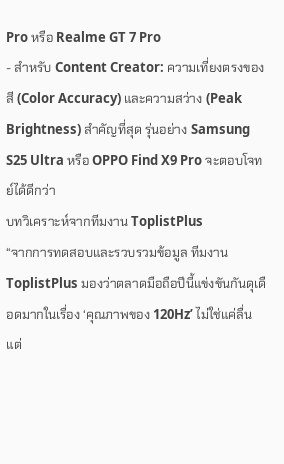Pro หรือ Realme GT 7 Pro
- สำหรับ Content Creator: ความเที่ยงตรงของสี (Color Accuracy) และความสว่าง (Peak Brightness) สำคัญที่สุด รุ่นอย่าง Samsung S25 Ultra หรือ OPPO Find X9 Pro จะตอบโจทย์ได้ดีกว่า
บทวิเคราะห์จากทีมงาน ToplistPlus
“จากการทดสอบและรวบรวมข้อมูล ทีมงาน ToplistPlus มองว่าตลาดมือถือปีนี้แข่งขันกันดุเดือดมากในเรื่อง ‘คุณภาพของ 120Hz’ ไม่ใช่แค่ลื่น แต่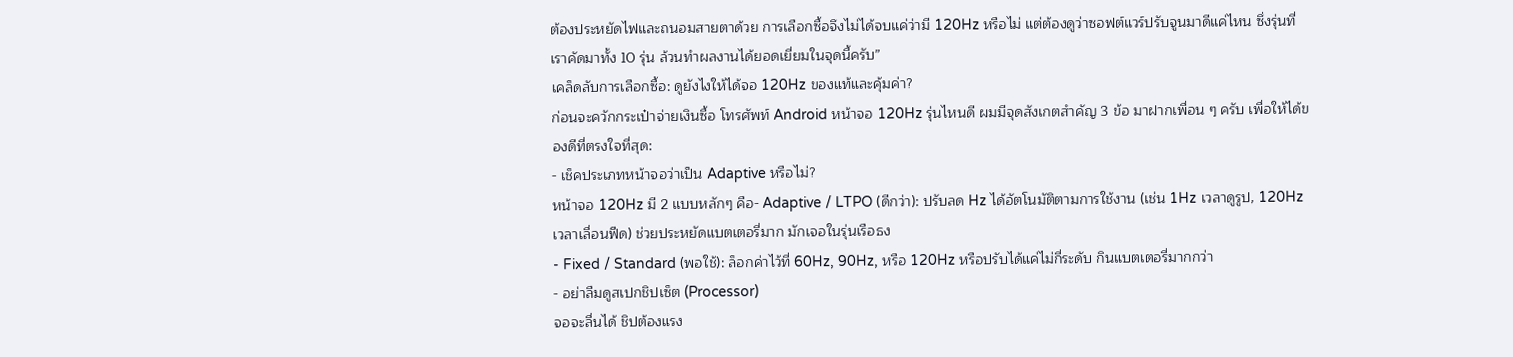ต้องประหยัดไฟและถนอมสายตาด้วย การเลือกซื้อจึงไม่ได้จบแค่ว่ามี 120Hz หรือไม่ แต่ต้องดูว่าซอฟต์แวร์ปรับจูนมาดีแค่ไหน ซึ่งรุ่นที่เราคัดมาทั้ง 10 รุ่น ล้วนทำผลงานได้ยอดเยี่ยมในจุดนี้ครับ”
เคล็ดลับการเลือกซื้อ: ดูยังไงให้ได้จอ 120Hz ของแท้และคุ้มค่า?
ก่อนจะควักกระเป๋าจ่ายเงินซื้อ โทรศัพท์ Android หน้าจอ 120Hz รุ่นไหนดี ผมมีจุดสังเกตสำคัญ 3 ข้อ มาฝากเพื่อน ๆ ครับ เพื่อให้ได้ของดีที่ตรงใจที่สุด:
- เช็คประเภทหน้าจอว่าเป็น Adaptive หรือไม่?
หน้าจอ 120Hz มี 2 แบบหลักๆ คือ- Adaptive / LTPO (ดีกว่า): ปรับลด Hz ได้อัตโนมัติตามการใช้งาน (เช่น 1Hz เวลาดูรูป, 120Hz เวลาเลื่อนฟีด) ช่วยประหยัดแบตเตอรี่มาก มักเจอในรุ่นเรือธง
- Fixed / Standard (พอใช้): ล็อกค่าไว้ที่ 60Hz, 90Hz, หรือ 120Hz หรือปรับได้แค่ไม่กี่ระดับ กินแบตเตอรี่มากกว่า
- อย่าลืมดูสเปกชิปเซ็ต (Processor)
จอจะลื่นได้ ชิปต้องแรง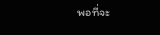พอที่จะ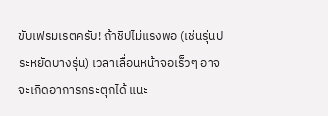ขับเฟรมเรตครับ! ถ้าชิปไม่แรงพอ (เช่นรุ่นประหยัดบางรุ่น) เวลาเลื่อนหน้าจอเร็วๆ อาจจะเกิดอาการกระตุกได้ แนะ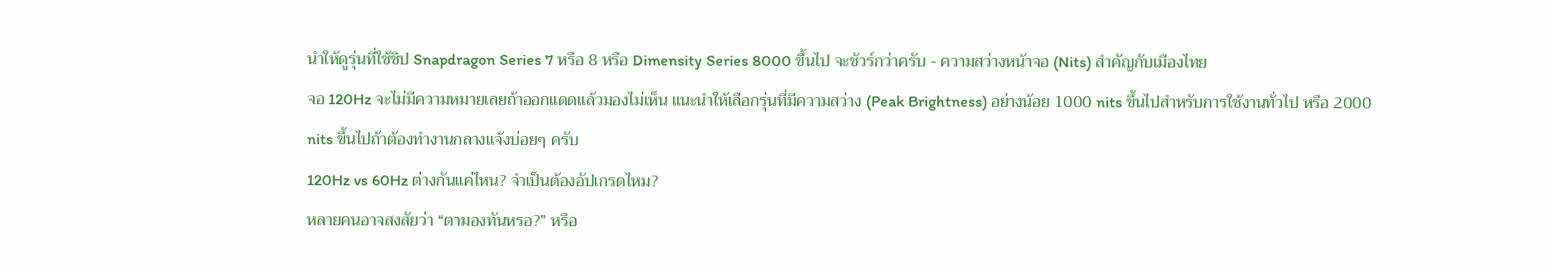นำให้ดูรุ่นที่ใช้ชิป Snapdragon Series 7 หรือ 8 หรือ Dimensity Series 8000 ขึ้นไป จะชัวร์กว่าครับ - ความสว่างหน้าจอ (Nits) สำคัญกับเมืองไทย
จอ 120Hz จะไม่มีความหมายเลยถ้าออกแดดแล้วมองไม่เห็น แนะนำให้เลือกรุ่นที่มีความสว่าง (Peak Brightness) อย่างน้อย 1000 nits ขึ้นไปสำหรับการใช้งานทั่วไป หรือ 2000 nits ขึ้นไปถ้าต้องทำงานกลางแจ้งบ่อยๆ ครับ
120Hz vs 60Hz ต่างกันแค่ไหน? จำเป็นต้องอัปเกรดไหม?
หลายคนอาจสงสัยว่า “ตามองทันหรอ?” หรือ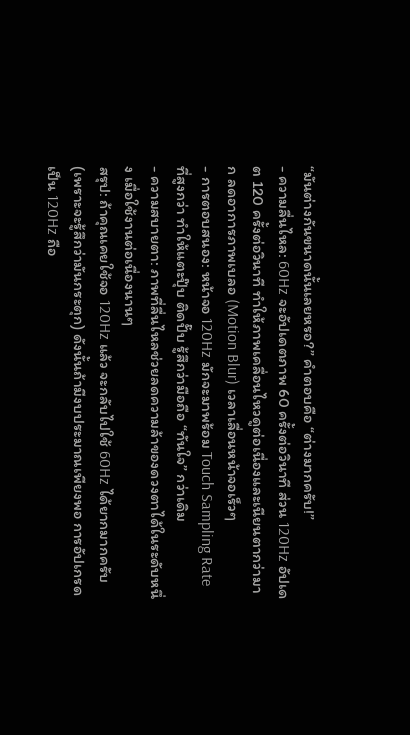“มันต่างกันขนาดนั้นเลยหรอ?” คำตอบคือ “ต่างมากครับ!”
- ความลื่นไหล: 60Hz จะอัปเดตภาพ 60 ครั้งต่อวินาที ส่วน 120Hz อัปเดต 120 ครั้งต่อวินาที ทำให้ภาพเคลื่อนไหวดูต่อเนื่องและเนียนตากว่ามาก ลดอาการภาพเบลอ (Motion Blur) เวลาเลื่อนหน้าจอเร็วๆ
- การตอบสนอง: หน้าจอ 120Hz มักจะมาพร้อม Touch Sampling Rate ที่สูงกว่า ทำให้แตะปุ๊บ ติดปั๊บ รู้สึกว่ามือถือ “ทันใจ” กว่าเดิม
- ความสบายตา: ภาพที่ลื่นไหลช่วยลดความล้าของดวงตาได้ในระดับหนึ่ง เมื่อใช้งานต่อเนื่องนานๆ
สรุป: ถ้าคุณเคยใช้จอ 120Hz แล้ว จะกลับไปใช้ 60Hz ได้ยากมากครับ (เพราะจะรู้สึกว่ามันกระตุก) ดังนั้นถ้ามีงบประมาณเพียงพอ การอัปเกรดเป็น 120Hz ถือ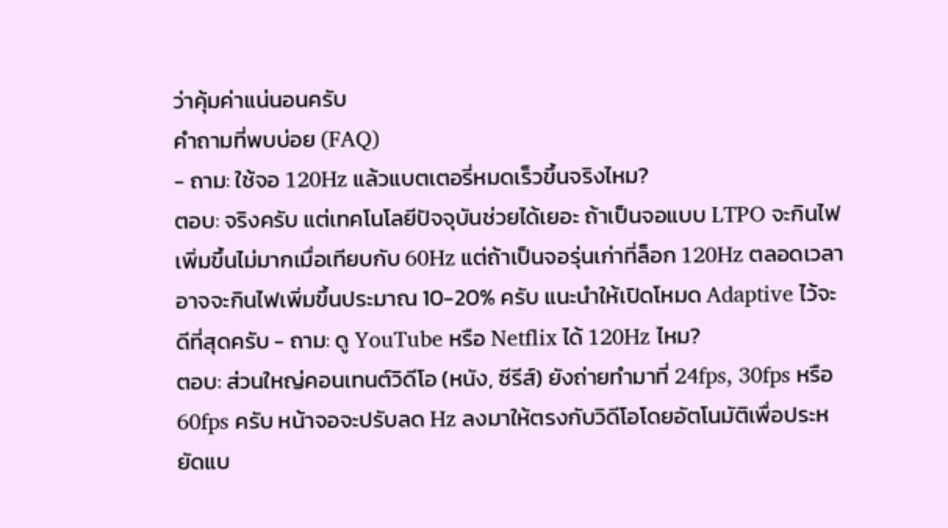ว่าคุ้มค่าแน่นอนครับ
คำถามที่พบบ่อย (FAQ)
- ถาม: ใช้จอ 120Hz แล้วแบตเตอรี่หมดเร็วขึ้นจริงไหม?
ตอบ: จริงครับ แต่เทคโนโลยีปัจจุบันช่วยได้เยอะ ถ้าเป็นจอแบบ LTPO จะกินไฟเพิ่มขึ้นไม่มากเมื่อเทียบกับ 60Hz แต่ถ้าเป็นจอรุ่นเก่าที่ล็อก 120Hz ตลอดเวลา อาจจะกินไฟเพิ่มขึ้นประมาณ 10-20% ครับ แนะนำให้เปิดโหมด Adaptive ไว้จะดีที่สุดครับ - ถาม: ดู YouTube หรือ Netflix ได้ 120Hz ไหม?
ตอบ: ส่วนใหญ่คอนเทนต์วิดีโอ (หนัง, ซีรีส์) ยังถ่ายทำมาที่ 24fps, 30fps หรือ 60fps ครับ หน้าจอจะปรับลด Hz ลงมาให้ตรงกับวิดีโอโดยอัตโนมัติเพื่อประหยัดแบ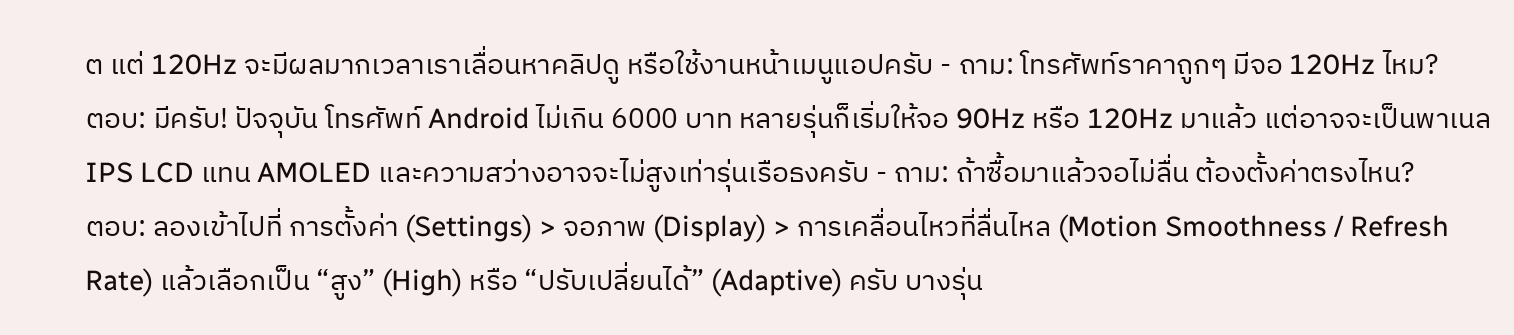ต แต่ 120Hz จะมีผลมากเวลาเราเลื่อนหาคลิปดู หรือใช้งานหน้าเมนูแอปครับ - ถาม: โทรศัพท์ราคาถูกๆ มีจอ 120Hz ไหม?
ตอบ: มีครับ! ปัจจุบัน โทรศัพท์ Android ไม่เกิน 6000 บาท หลายรุ่นก็เริ่มให้จอ 90Hz หรือ 120Hz มาแล้ว แต่อาจจะเป็นพาเนล IPS LCD แทน AMOLED และความสว่างอาจจะไม่สูงเท่ารุ่นเรือธงครับ - ถาม: ถ้าซื้อมาแล้วจอไม่ลื่น ต้องตั้งค่าตรงไหน?
ตอบ: ลองเข้าไปที่ การตั้งค่า (Settings) > จอภาพ (Display) > การเคลื่อนไหวที่ลื่นไหล (Motion Smoothness / Refresh Rate) แล้วเลือกเป็น “สูง” (High) หรือ “ปรับเปลี่ยนได้” (Adaptive) ครับ บางรุ่น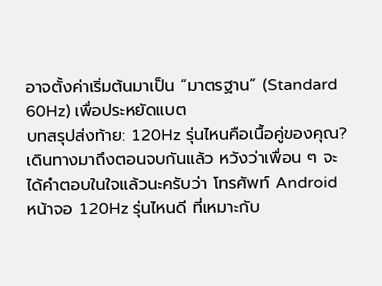อาจตั้งค่าเริ่มต้นมาเป็น “มาตรฐาน” (Standard 60Hz) เพื่อประหยัดแบต
บทสรุปส่งท้าย: 120Hz รุ่นไหนคือเนื้อคู่ของคุณ?
เดินทางมาถึงตอนจบกันแล้ว หวังว่าเพื่อน ๆ จะได้คำตอบในใจแล้วนะครับว่า โทรศัพท์ Android หน้าจอ 120Hz รุ่นไหนดี ที่เหมาะกับ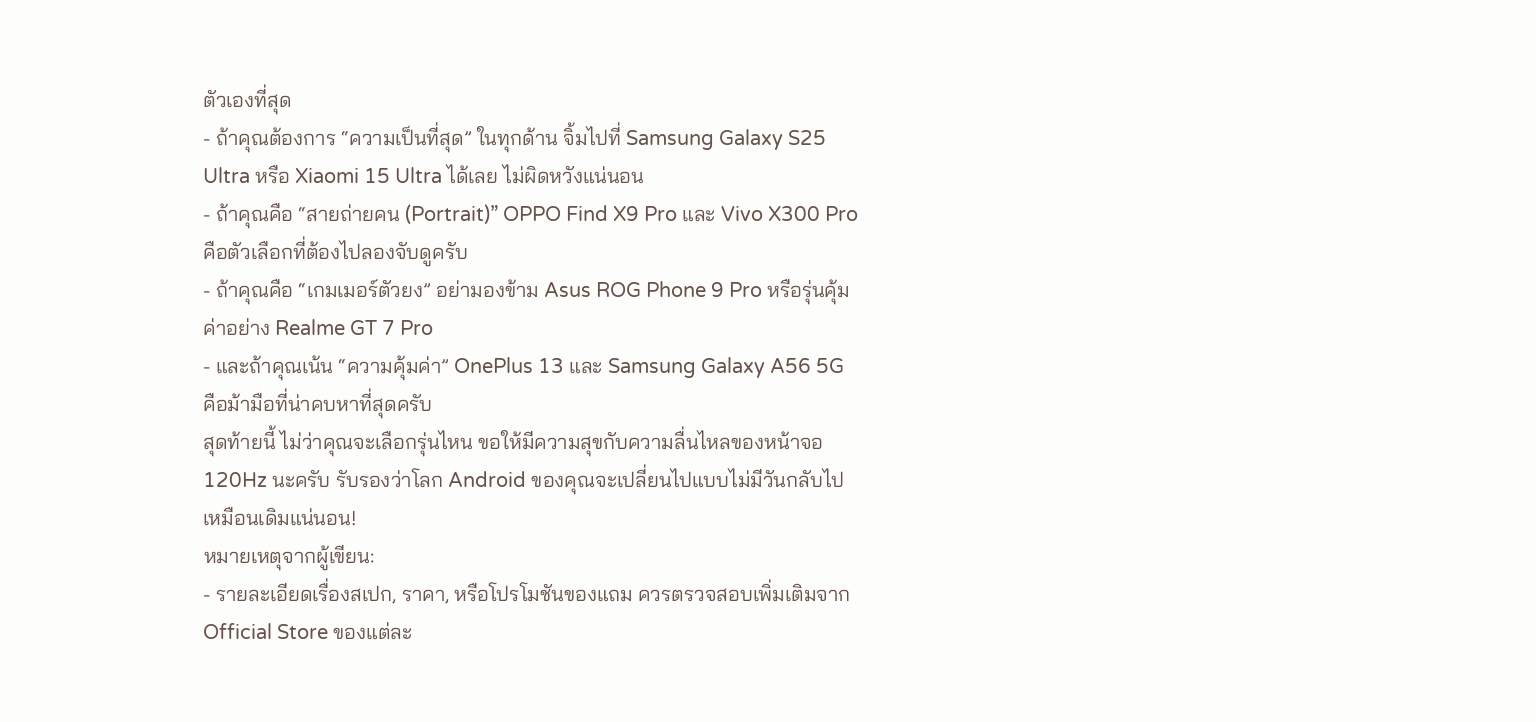ตัวเองที่สุด
- ถ้าคุณต้องการ “ความเป็นที่สุด” ในทุกด้าน จิ้มไปที่ Samsung Galaxy S25 Ultra หรือ Xiaomi 15 Ultra ได้เลย ไม่ผิดหวังแน่นอน
- ถ้าคุณคือ “สายถ่ายคน (Portrait)” OPPO Find X9 Pro และ Vivo X300 Pro คือตัวเลือกที่ต้องไปลองจับดูครับ
- ถ้าคุณคือ “เกมเมอร์ตัวยง” อย่ามองข้าม Asus ROG Phone 9 Pro หรือรุ่นคุ้มค่าอย่าง Realme GT 7 Pro
- และถ้าคุณเน้น “ความคุ้มค่า” OnePlus 13 และ Samsung Galaxy A56 5G คือม้ามือที่น่าคบหาที่สุดครับ
สุดท้ายนี้ ไม่ว่าคุณจะเลือกรุ่นไหน ขอให้มีความสุขกับความลื่นไหลของหน้าจอ 120Hz นะครับ รับรองว่าโลก Android ของคุณจะเปลี่ยนไปแบบไม่มีวันกลับไปเหมือนเดิมแน่นอน!
หมายเหตุจากผู้เขียน:
- รายละเอียดเรื่องสเปก, ราคา, หรือโปรโมชันของแถม ควรตรวจสอบเพิ่มเติมจาก Official Store ของแต่ละ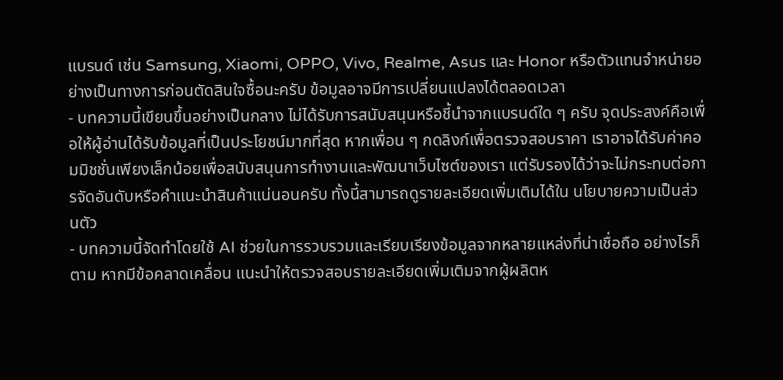แบรนด์ เช่น Samsung, Xiaomi, OPPO, Vivo, Realme, Asus และ Honor หรือตัวแทนจำหน่ายอย่างเป็นทางการก่อนตัดสินใจซื้อนะครับ ข้อมูลอาจมีการเปลี่ยนแปลงได้ตลอดเวลา
- บทความนี้เขียนขึ้นอย่างเป็นกลาง ไม่ได้รับการสนับสนุนหรือชี้นำจากแบรนด์ใด ๆ ครับ จุดประสงค์คือเพื่อให้ผู้อ่านได้รับข้อมูลที่เป็นประโยชน์มากที่สุด หากเพื่อน ๆ กดลิงก์เพื่อตรวจสอบราคา เราอาจได้รับค่าคอมมิชชั่นเพียงเล็กน้อยเพื่อสนับสนุนการทำงานและพัฒนาเว็บไซต์ของเรา แต่รับรองได้ว่าจะไม่กระทบต่อการจัดอันดับหรือคำแนะนำสินค้าแน่นอนครับ ทั้งนี้สามารถดูรายละเอียดเพิ่มเติมได้ใน นโยบายความเป็นส่วนตัว
- บทความนี้จัดทำโดยใช้ AI ช่วยในการรวบรวมและเรียบเรียงข้อมูลจากหลายแหล่งที่น่าเชื่อถือ อย่างไรก็ตาม หากมีข้อคลาดเคลื่อน แนะนำให้ตรวจสอบรายละเอียดเพิ่มเติมจากผู้ผลิตห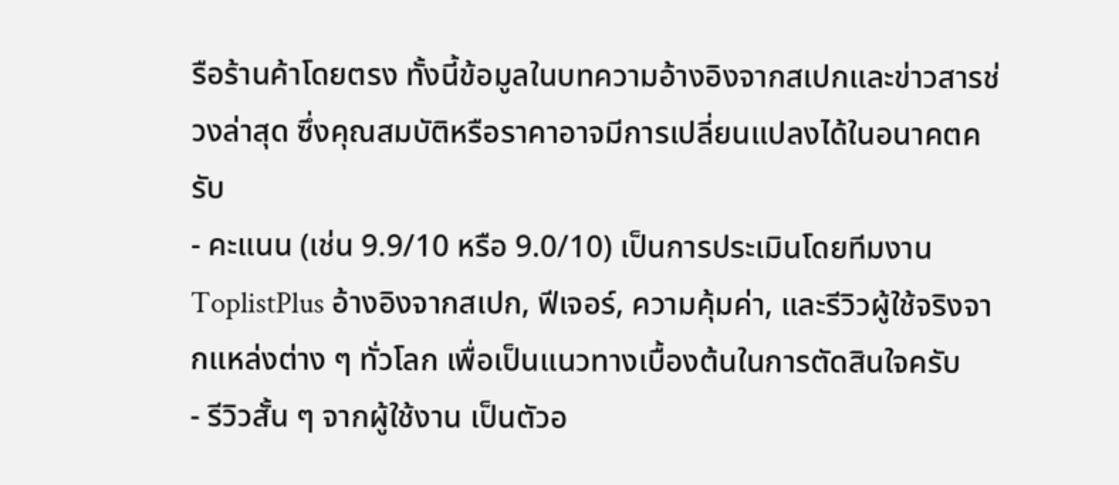รือร้านค้าโดยตรง ทั้งนี้ข้อมูลในบทความอ้างอิงจากสเปกและข่าวสารช่วงล่าสุด ซึ่งคุณสมบัติหรือราคาอาจมีการเปลี่ยนแปลงได้ในอนาคตครับ
- คะแนน (เช่น 9.9/10 หรือ 9.0/10) เป็นการประเมินโดยทีมงาน ToplistPlus อ้างอิงจากสเปก, ฟีเจอร์, ความคุ้มค่า, และรีวิวผู้ใช้จริงจากแหล่งต่าง ๆ ทั่วโลก เพื่อเป็นแนวทางเบื้องต้นในการตัดสินใจครับ
- รีวิวสั้น ๆ จากผู้ใช้งาน เป็นตัวอ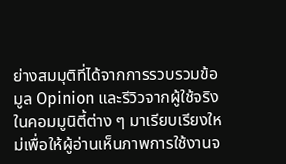ย่างสมมุติที่ได้จากการรวบรวมข้อมูล Opinion และรีวิวจากผู้ใช้จริงในคอมมูนิตี้ต่าง ๆ มาเรียบเรียงใหม่เพื่อให้ผู้อ่านเห็นภาพการใช้งานจ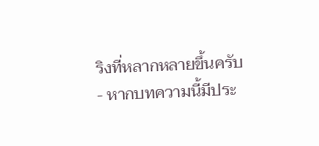ริงที่หลากหลายขึ้นครับ
- หากบทความนี้มีประ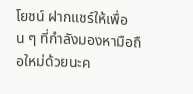โยชน์ ฝากแชร์ให้เพื่อน ๆ ที่กำลังมองหามือถือใหม่ด้วยนะค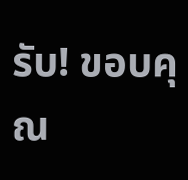รับ! ขอบคุณ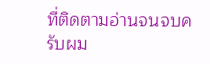ที่ติดตามอ่านจนจบครับผม